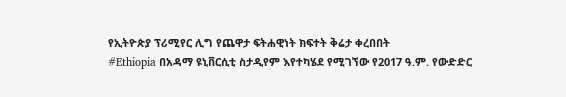የኢትዮጵያ ፕሪሚየር ሊግ የጨዋታ ፍትሐዊነት ክፍተት ቅሬታ ቀረበበት
#Ethiopia በአዳማ ዩኒቨርሲቲ ስታዲየም እየተካሄደ የሚገኘው የ2017 ዓ.ም. የውድድር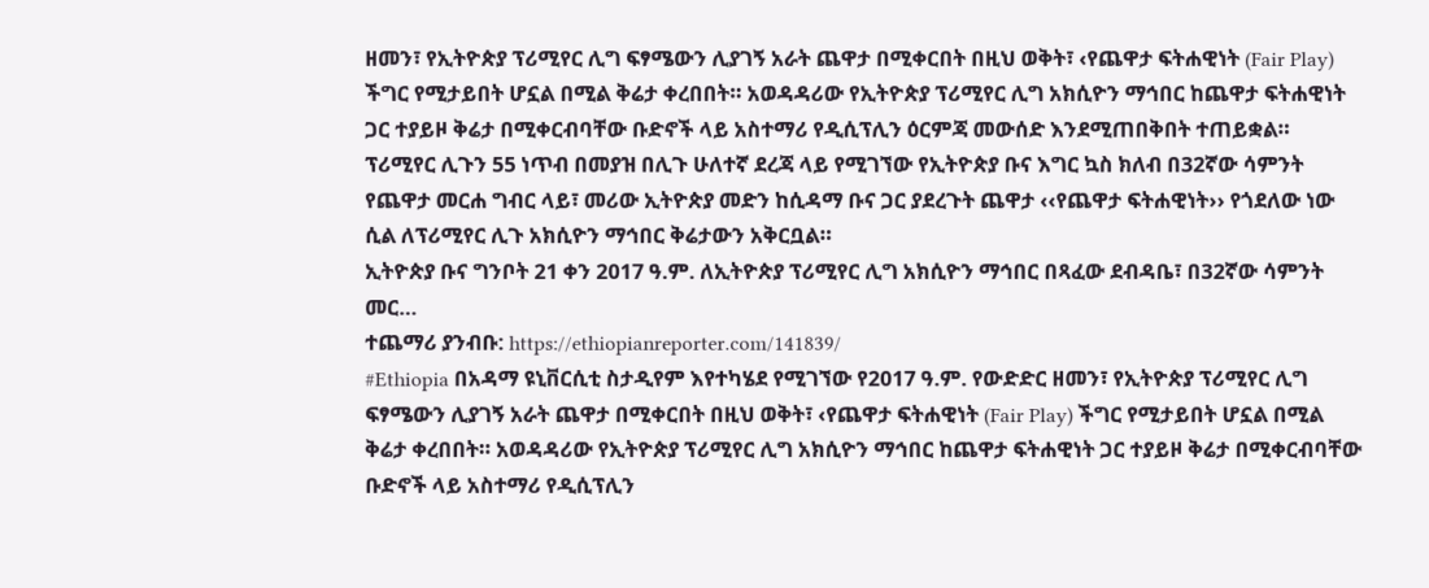ዘመን፣ የኢትዮጵያ ፕሪሚየር ሊግ ፍፃሜውን ሊያገኝ አራት ጨዋታ በሚቀርበት በዚህ ወቅት፣ ‹የጨዋታ ፍትሐዊነት (Fair Play) ችግር የሚታይበት ሆኗል በሚል ቅሬታ ቀረበበት፡፡ አወዳዳሪው የኢትዮጵያ ፕሪሚየር ሊግ አክሲዮን ማኅበር ከጨዋታ ፍትሐዊነት ጋር ተያይዞ ቅሬታ በሚቀርብባቸው ቡድኖች ላይ አስተማሪ የዲሲፕሊን ዕርምጃ መውሰድ እንደሚጠበቅበት ተጠይቋል፡፡
ፕሪሚየር ሊጉን 55 ነጥብ በመያዝ በሊጉ ሁለተኛ ደረጃ ላይ የሚገኘው የኢትዮጵያ ቡና እግር ኳስ ክለብ በ32ኛው ሳምንት የጨዋታ መርሐ ግብር ላይ፣ መሪው ኢትዮጵያ መድን ከሲዳማ ቡና ጋር ያደረጉት ጨዋታ ‹‹የጨዋታ ፍትሐዊነት›› የጎደለው ነው ሲል ለፕሪሚየር ሊጉ አክሲዮን ማኅበር ቅሬታውን አቅርቧል፡፡
ኢትዮጵያ ቡና ግንቦት 21 ቀን 2017 ዓ.ም. ለኢትዮጵያ ፕሪሚየር ሊግ አክሲዮን ማኅበር በጻፈው ደብዳቤ፣ በ32ኛው ሳምንት መር...
ተጨማሪ ያንብቡ: https://ethiopianreporter.com/141839/
#Ethiopia በአዳማ ዩኒቨርሲቲ ስታዲየም እየተካሄደ የሚገኘው የ2017 ዓ.ም. የውድድር ዘመን፣ የኢትዮጵያ ፕሪሚየር ሊግ ፍፃሜውን ሊያገኝ አራት ጨዋታ በሚቀርበት በዚህ ወቅት፣ ‹የጨዋታ ፍትሐዊነት (Fair Play) ችግር የሚታይበት ሆኗል በሚል ቅሬታ ቀረበበት፡፡ አወዳዳሪው የኢትዮጵያ ፕሪሚየር ሊግ አክሲዮን ማኅበር ከጨዋታ ፍትሐዊነት ጋር ተያይዞ ቅሬታ በሚቀርብባቸው ቡድኖች ላይ አስተማሪ የዲሲፕሊን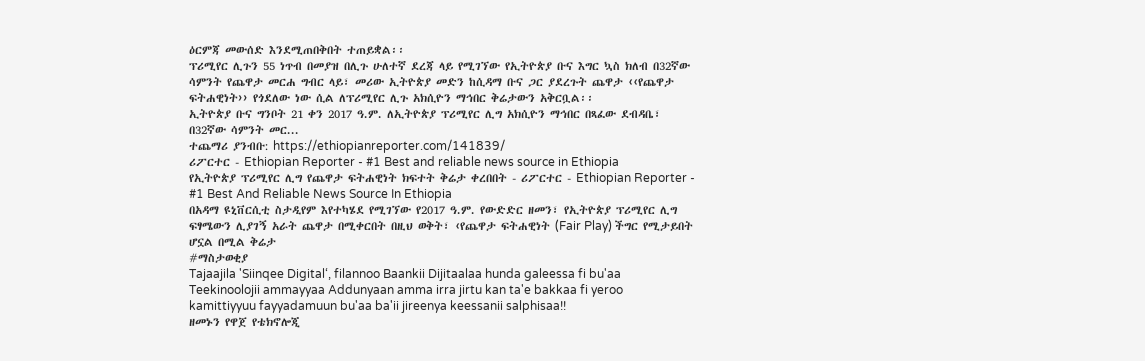ዕርምጃ መውሰድ እንደሚጠበቅበት ተጠይቋል፡፡
ፕሪሚየር ሊጉን 55 ነጥብ በመያዝ በሊጉ ሁለተኛ ደረጃ ላይ የሚገኘው የኢትዮጵያ ቡና እግር ኳስ ክለብ በ32ኛው ሳምንት የጨዋታ መርሐ ግብር ላይ፣ መሪው ኢትዮጵያ መድን ከሲዳማ ቡና ጋር ያደረጉት ጨዋታ ‹‹የጨዋታ ፍትሐዊነት›› የጎደለው ነው ሲል ለፕሪሚየር ሊጉ አክሲዮን ማኅበር ቅሬታውን አቅርቧል፡፡
ኢትዮጵያ ቡና ግንቦት 21 ቀን 2017 ዓ.ም. ለኢትዮጵያ ፕሪሚየር ሊግ አክሲዮን ማኅበር በጻፈው ደብዳቤ፣ በ32ኛው ሳምንት መር...
ተጨማሪ ያንብቡ: https://ethiopianreporter.com/141839/
ሪፖርተር - Ethiopian Reporter - #1 Best and reliable news source in Ethiopia
የኢትዮጵያ ፕሪሚየር ሊግ የጨዋታ ፍትሐዊነት ክፍተት ቅሬታ ቀረበበት - ሪፖርተር - Ethiopian Reporter - #1 Best And Reliable News Source In Ethiopia
በአዳማ ዩኒቨርሲቲ ስታዲየም እየተካሄደ የሚገኘው የ2017 ዓ.ም. የውድድር ዘመን፣ የኢትዮጵያ ፕሪሚየር ሊግ ፍፃሜውን ሊያገኝ አራት ጨዋታ በሚቀርበት በዚህ ወቅት፣ ‹የጨዋታ ፍትሐዊነት (Fair Play) ችግር የሚታይበት ሆኗል በሚል ቅሬታ
#ማስታወቂያ
Tajaajila 'Siinqee Digital‘, filannoo Baankii Dijitaalaa hunda galeessa fi bu'aa Teekinoolojii ammayyaa Addunyaan amma irra jirtu kan ta'e bakkaa fi yeroo kamittiyyuu fayyadamuun bu'aa ba'ii jireenya keessanii salphisaa!!
ዘመኑን የዋጀ የቴክኖሎጂ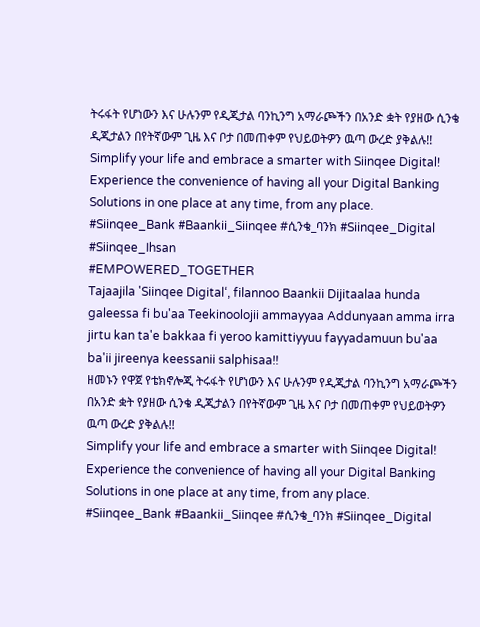ትሩፋት የሆነውን እና ሁሉንም የዲጂታል ባንኪንግ አማራጮችን በአንድ ቋት የያዘው ሲንቄ ዲጂታልን በየትኛውም ጊዜ እና ቦታ በመጠቀም የህይወትዎን ዉጣ ውረድ ያቅልሉ!!
Simplify your life and embrace a smarter with Siinqee Digital! Experience the convenience of having all your Digital Banking Solutions in one place at any time, from any place.
#Siinqee_Bank #Baankii_Siinqee #ሲንቄ_ባንክ #Siinqee_Digital #Siinqee_Ihsan
#EMPOWERED_TOGETHER
Tajaajila 'Siinqee Digital‘, filannoo Baankii Dijitaalaa hunda galeessa fi bu'aa Teekinoolojii ammayyaa Addunyaan amma irra jirtu kan ta'e bakkaa fi yeroo kamittiyyuu fayyadamuun bu'aa ba'ii jireenya keessanii salphisaa!!
ዘመኑን የዋጀ የቴክኖሎጂ ትሩፋት የሆነውን እና ሁሉንም የዲጂታል ባንኪንግ አማራጮችን በአንድ ቋት የያዘው ሲንቄ ዲጂታልን በየትኛውም ጊዜ እና ቦታ በመጠቀም የህይወትዎን ዉጣ ውረድ ያቅልሉ!!
Simplify your life and embrace a smarter with Siinqee Digital! Experience the convenience of having all your Digital Banking Solutions in one place at any time, from any place.
#Siinqee_Bank #Baankii_Siinqee #ሲንቄ_ባንክ #Siinqee_Digital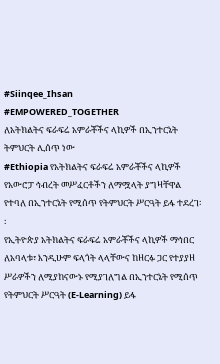#Siinqee_Ihsan
#EMPOWERED_TOGETHER
ለአትክልትና ፍራፍሬ አምራቾችና ላኪዎች በኢንተርኔት ትምህርት ሊሰጥ ነው
#Ethiopia የአትክልትና ፍራፍሬ አምራቾችና ላኪዎች የአውሮፓ ኅብረት መሥፈርቶችን ለማሟላት ያግዛቸዋል የተባለ በኢንተርኔት የሚሰጥ የትምህርት ሥርዓት ይፋ ተደረገ፡፡
የኢትዮጵያ አትክልትና ፍራፍሬ አምራቾችና ላኪዎች ማኅበር ለአባላቱ፣ እንዲሁም ፍላጎት ላላቸውና ከዘርፉ ጋር የተያያዘ ሥራዎችን ለሚያከናውኑ የሚያገለግል በኢንተርኔት የሚሰጥ የትምህርት ሥርዓት (E-Learning) ይፋ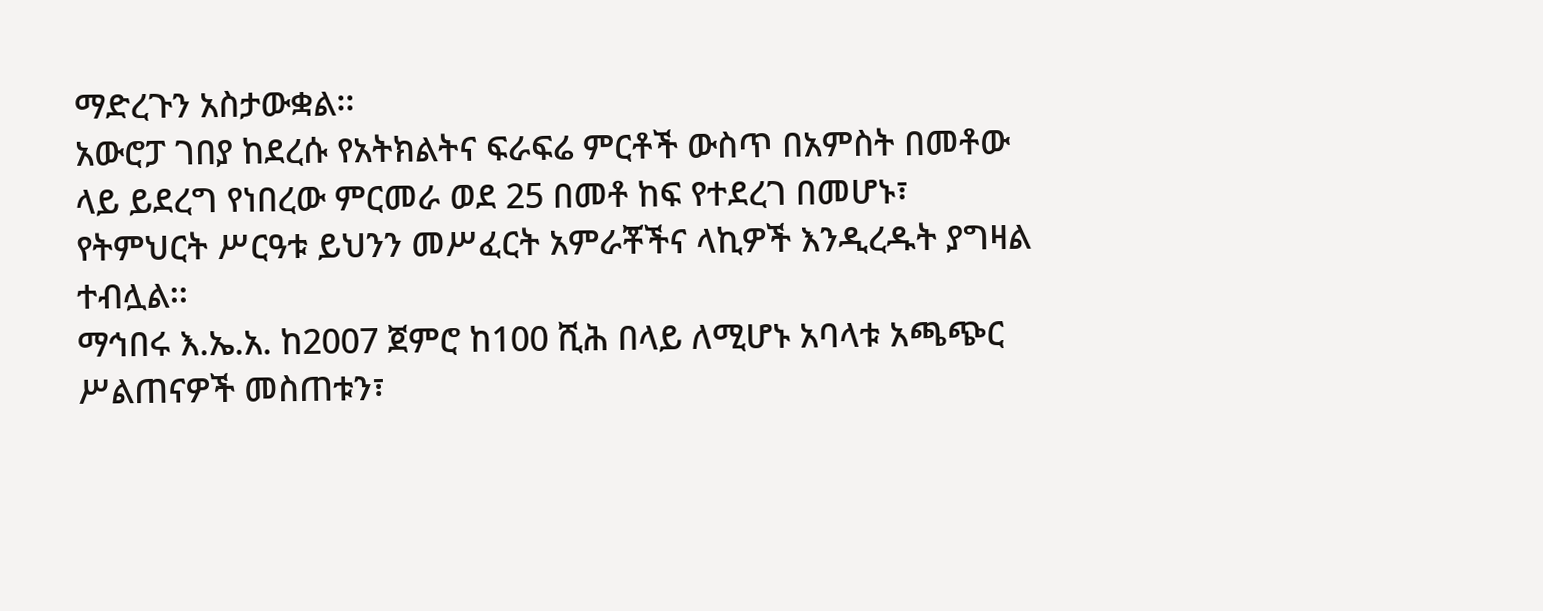ማድረጉን አስታውቋል፡፡
አውሮፓ ገበያ ከደረሱ የአትክልትና ፍራፍሬ ምርቶች ውስጥ በአምስት በመቶው ላይ ይደረግ የነበረው ምርመራ ወደ 25 በመቶ ከፍ የተደረገ በመሆኑ፣ የትምህርት ሥርዓቱ ይህንን መሥፈርት አምራቾችና ላኪዎች እንዲረዱት ያግዛል ተብሏል፡፡
ማኅበሩ እ.ኤ.አ. ከ2007 ጀምሮ ከ100 ሺሕ በላይ ለሚሆኑ አባላቱ አጫጭር ሥልጠናዎች መስጠቱን፣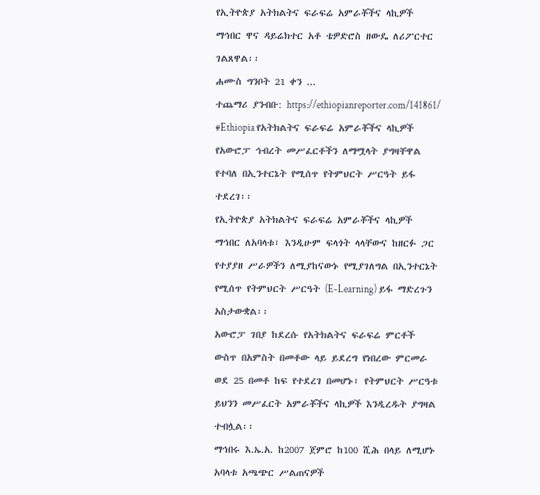የኢትዮጵያ አትክልትና ፍራፍሬ አምራቾችና ላኪዎች ማኅበር ዋና ዳይሬክተር አቶ ቴዎድሮስ ዘውዴ ለሪፖርተር ገልጸዋል፡፡
ሐሙስ ግንቦት 21 ቀን ...
ተጨማሪ ያንብቡ: https://ethiopianreporter.com/141861/
#Ethiopia የአትክልትና ፍራፍሬ አምራቾችና ላኪዎች የአውሮፓ ኅብረት መሥፈርቶችን ለማሟላት ያግዛቸዋል የተባለ በኢንተርኔት የሚሰጥ የትምህርት ሥርዓት ይፋ ተደረገ፡፡
የኢትዮጵያ አትክልትና ፍራፍሬ አምራቾችና ላኪዎች ማኅበር ለአባላቱ፣ እንዲሁም ፍላጎት ላላቸውና ከዘርፉ ጋር የተያያዘ ሥራዎችን ለሚያከናውኑ የሚያገለግል በኢንተርኔት የሚሰጥ የትምህርት ሥርዓት (E-Learning) ይፋ ማድረጉን አስታውቋል፡፡
አውሮፓ ገበያ ከደረሱ የአትክልትና ፍራፍሬ ምርቶች ውስጥ በአምስት በመቶው ላይ ይደረግ የነበረው ምርመራ ወደ 25 በመቶ ከፍ የተደረገ በመሆኑ፣ የትምህርት ሥርዓቱ ይህንን መሥፈርት አምራቾችና ላኪዎች እንዲረዱት ያግዛል ተብሏል፡፡
ማኅበሩ እ.ኤ.አ. ከ2007 ጀምሮ ከ100 ሺሕ በላይ ለሚሆኑ አባላቱ አጫጭር ሥልጠናዎች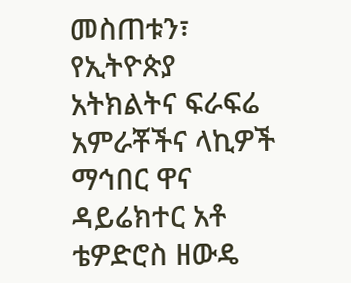መስጠቱን፣ የኢትዮጵያ አትክልትና ፍራፍሬ አምራቾችና ላኪዎች ማኅበር ዋና ዳይሬክተር አቶ ቴዎድሮስ ዘውዴ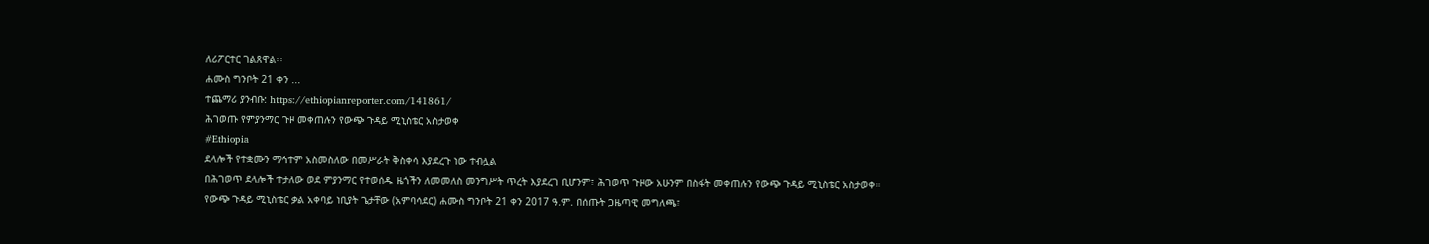ለሪፖርተር ገልጸዋል፡፡
ሐሙስ ግንቦት 21 ቀን ...
ተጨማሪ ያንብቡ: https://ethiopianreporter.com/141861/
ሕገወጡ የምያንማር ጉዞ መቀጠሉን የውጭ ጉዳይ ሚኒስቴር አስታወቀ
#Ethiopia
ደላሎች የተቋሙን ማኅተም አስመስለው በመሥራት ቅስቀሳ እያደረጉ ነው ተብሏል
በሕገወጥ ደላሎች ተታለው ወደ ምያንማር የተወሰዱ ዜጎችን ለመመለስ መንግሥት ጥረት እያደረገ ቢሆንም፣ ሕገወጥ ጉዞው አሁንም በስፋት መቀጠሉን የውጭ ጉዳይ ሚኒስቴር አስታወቀ።
የውጭ ጉዳይ ሚኒስቴር ቃል አቀባይ ነቢያት ጌታቸው (አምባሳደር) ሐሙስ ግንቦት 21 ቀን 2017 ዓ.ም. በሰጡት ጋዜጣዊ መግለጫ፣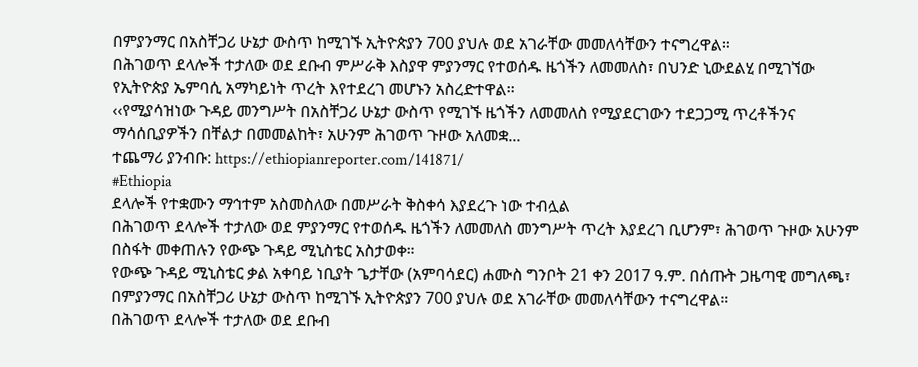በምያንማር በአስቸጋሪ ሁኔታ ውስጥ ከሚገኙ ኢትዮጵያን 700 ያህሉ ወደ አገራቸው መመለሳቸውን ተናግረዋል።
በሕገወጥ ደላሎች ተታለው ወደ ደቡብ ምሥራቅ እስያዋ ምያንማር የተወሰዱ ዜጎችን ለመመለስ፣ በህንድ ኒውደልሂ በሚገኘው የኢትዮጵያ ኤምባሲ አማካይነት ጥረት እየተደረገ መሆኑን አስረድተዋል፡፡
‹‹የሚያሳዝነው ጉዳይ መንግሥት በአስቸጋሪ ሁኔታ ውስጥ የሚገኙ ዜጎችን ለመመለስ የሚያደርገውን ተደጋጋሚ ጥረቶችንና ማሳሰቢያዎችን በቸልታ በመመልከት፣ አሁንም ሕገወጥ ጉዞው አለመቋ...
ተጨማሪ ያንብቡ: https://ethiopianreporter.com/141871/
#Ethiopia
ደላሎች የተቋሙን ማኅተም አስመስለው በመሥራት ቅስቀሳ እያደረጉ ነው ተብሏል
በሕገወጥ ደላሎች ተታለው ወደ ምያንማር የተወሰዱ ዜጎችን ለመመለስ መንግሥት ጥረት እያደረገ ቢሆንም፣ ሕገወጥ ጉዞው አሁንም በስፋት መቀጠሉን የውጭ ጉዳይ ሚኒስቴር አስታወቀ።
የውጭ ጉዳይ ሚኒስቴር ቃል አቀባይ ነቢያት ጌታቸው (አምባሳደር) ሐሙስ ግንቦት 21 ቀን 2017 ዓ.ም. በሰጡት ጋዜጣዊ መግለጫ፣ በምያንማር በአስቸጋሪ ሁኔታ ውስጥ ከሚገኙ ኢትዮጵያን 700 ያህሉ ወደ አገራቸው መመለሳቸውን ተናግረዋል።
በሕገወጥ ደላሎች ተታለው ወደ ደቡብ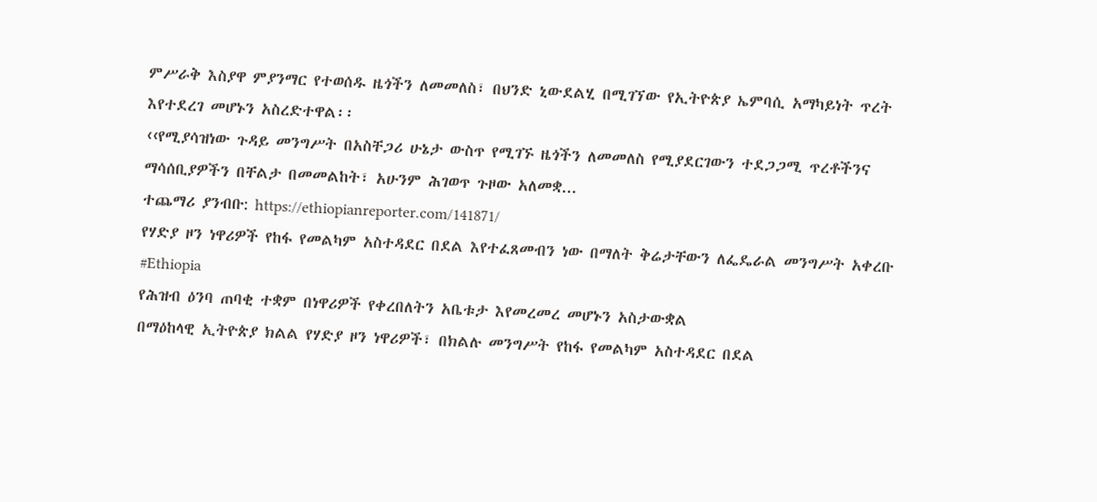ምሥራቅ እስያዋ ምያንማር የተወሰዱ ዜጎችን ለመመለስ፣ በህንድ ኒውደልሂ በሚገኘው የኢትዮጵያ ኤምባሲ አማካይነት ጥረት እየተደረገ መሆኑን አስረድተዋል፡፡
‹‹የሚያሳዝነው ጉዳይ መንግሥት በአስቸጋሪ ሁኔታ ውስጥ የሚገኙ ዜጎችን ለመመለስ የሚያደርገውን ተደጋጋሚ ጥረቶችንና ማሳሰቢያዎችን በቸልታ በመመልከት፣ አሁንም ሕገወጥ ጉዞው አለመቋ...
ተጨማሪ ያንብቡ: https://ethiopianreporter.com/141871/
የሃድያ ዞን ነዋሪዎች የከፋ የመልካም አስተዳደር በደል እየተፈጸመብን ነው በማለት ቅሬታቸውን ለፌዴራል መንግሥት አቀረቡ
#Ethiopia
የሕዝብ ዕንባ ጠባቂ ተቋም በነዋሪዎች የቀረበለትን አቤቱታ እየመረመረ መሆኑን አስታውቋል
በማዕከላዊ ኢትዮጵያ ክልል የሃድያ ዞን ነዋሪዎች፣ በክልሉ መንግሥት የከፋ የመልካም አስተዳደር በደል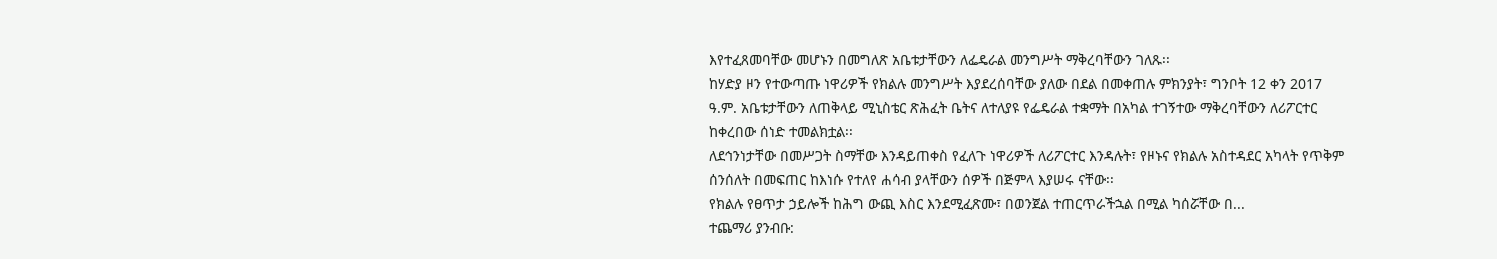እየተፈጸመባቸው መሆኑን በመግለጽ አቤቱታቸውን ለፌዴራል መንግሥት ማቅረባቸውን ገለጹ፡፡
ከሃድያ ዞን የተውጣጡ ነዋሪዎች የክልሉ መንግሥት እያደረሰባቸው ያለው በደል በመቀጠሉ ምክንያት፣ ግንቦት 12 ቀን 2017 ዓ.ም. አቤቱታቸውን ለጠቅላይ ሚኒስቴር ጽሕፈት ቤትና ለተለያዩ የፌዴራል ተቋማት በአካል ተገኝተው ማቅረባቸውን ለሪፖርተር ከቀረበው ሰነድ ተመልክቷል፡፡
ለደኅንነታቸው በመሥጋት ስማቸው እንዳይጠቀስ የፈለጉ ነዋሪዎች ለሪፖርተር እንዳሉት፣ የዞኑና የክልሉ አስተዳደር አካላት የጥቅም ሰንሰለት በመፍጠር ከእነሱ የተለየ ሐሳብ ያላቸውን ሰዎች በጅምላ እያሠሩ ናቸው፡፡
የክልሉ የፀጥታ ኃይሎች ከሕግ ውጪ እስር እንደሚፈጽሙ፣ በወንጀል ተጠርጥራችኋል በሚል ካሰሯቸው በ...
ተጨማሪ ያንብቡ: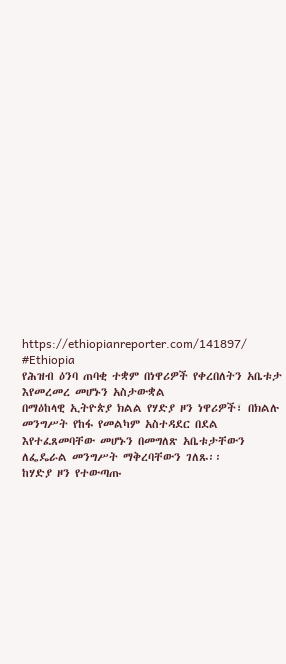https://ethiopianreporter.com/141897/
#Ethiopia
የሕዝብ ዕንባ ጠባቂ ተቋም በነዋሪዎች የቀረበለትን አቤቱታ እየመረመረ መሆኑን አስታውቋል
በማዕከላዊ ኢትዮጵያ ክልል የሃድያ ዞን ነዋሪዎች፣ በክልሉ መንግሥት የከፋ የመልካም አስተዳደር በደል እየተፈጸመባቸው መሆኑን በመግለጽ አቤቱታቸውን ለፌዴራል መንግሥት ማቅረባቸውን ገለጹ፡፡
ከሃድያ ዞን የተውጣጡ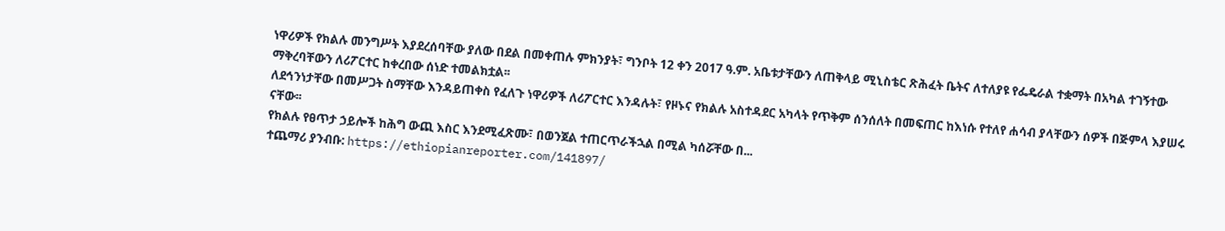ነዋሪዎች የክልሉ መንግሥት እያደረሰባቸው ያለው በደል በመቀጠሉ ምክንያት፣ ግንቦት 12 ቀን 2017 ዓ.ም. አቤቱታቸውን ለጠቅላይ ሚኒስቴር ጽሕፈት ቤትና ለተለያዩ የፌዴራል ተቋማት በአካል ተገኝተው ማቅረባቸውን ለሪፖርተር ከቀረበው ሰነድ ተመልክቷል፡፡
ለደኅንነታቸው በመሥጋት ስማቸው እንዳይጠቀስ የፈለጉ ነዋሪዎች ለሪፖርተር እንዳሉት፣ የዞኑና የክልሉ አስተዳደር አካላት የጥቅም ሰንሰለት በመፍጠር ከእነሱ የተለየ ሐሳብ ያላቸውን ሰዎች በጅምላ እያሠሩ ናቸው፡፡
የክልሉ የፀጥታ ኃይሎች ከሕግ ውጪ እስር እንደሚፈጽሙ፣ በወንጀል ተጠርጥራችኋል በሚል ካሰሯቸው በ...
ተጨማሪ ያንብቡ: https://ethiopianreporter.com/141897/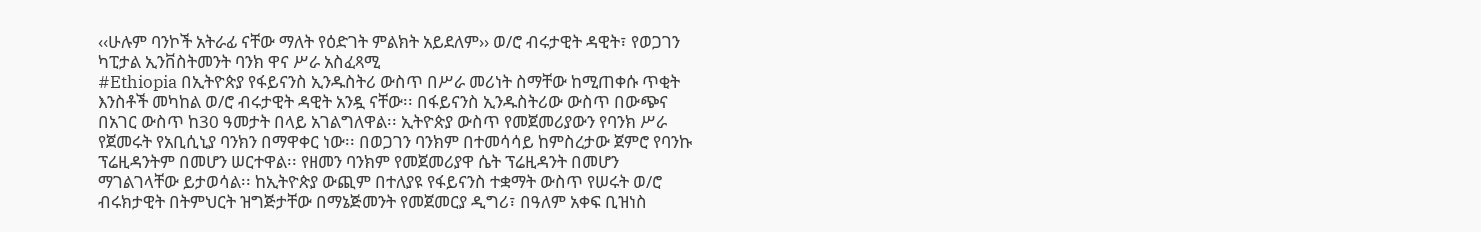‹‹ሁሉም ባንኮች አትራፊ ናቸው ማለት የዕድገት ምልክት አይደለም›› ወ/ሮ ብሩታዊት ዳዊት፣ የወጋገን ካፒታል ኢንቨስትመንት ባንክ ዋና ሥራ አስፈጻሚ
#Ethiopia በኢትዮጵያ የፋይናንስ ኢንዱስትሪ ውስጥ በሥራ መሪነት ስማቸው ከሚጠቀሱ ጥቂት እንስቶች መካከል ወ/ሮ ብሩታዊት ዳዊት አንዷ ናቸው፡፡ በፋይናንስ ኢንዱስትሪው ውስጥ በውጭና በአገር ውስጥ ከ30 ዓመታት በላይ አገልግለዋል፡፡ ኢትዮጵያ ውስጥ የመጀመሪያውን የባንክ ሥራ የጀመሩት የአቢሲኒያ ባንክን በማዋቀር ነው፡፡ በወጋገን ባንክም በተመሳሳይ ከምስረታው ጀምሮ የባንኩ ፕሬዚዳንትም በመሆን ሠርተዋል፡፡ የዘመን ባንክም የመጀመሪያዋ ሴት ፕሬዚዳንት በመሆን ማገልገላቸው ይታወሳል፡፡ ከኢትዮጵያ ውጪም በተለያዩ የፋይናንስ ተቋማት ውስጥ የሠሩት ወ/ሮ ብሩክታዊት በትምህርት ዝግጅታቸው በማኔጅመንት የመጀመርያ ዲግሪ፣ በዓለም አቀፍ ቢዝነስ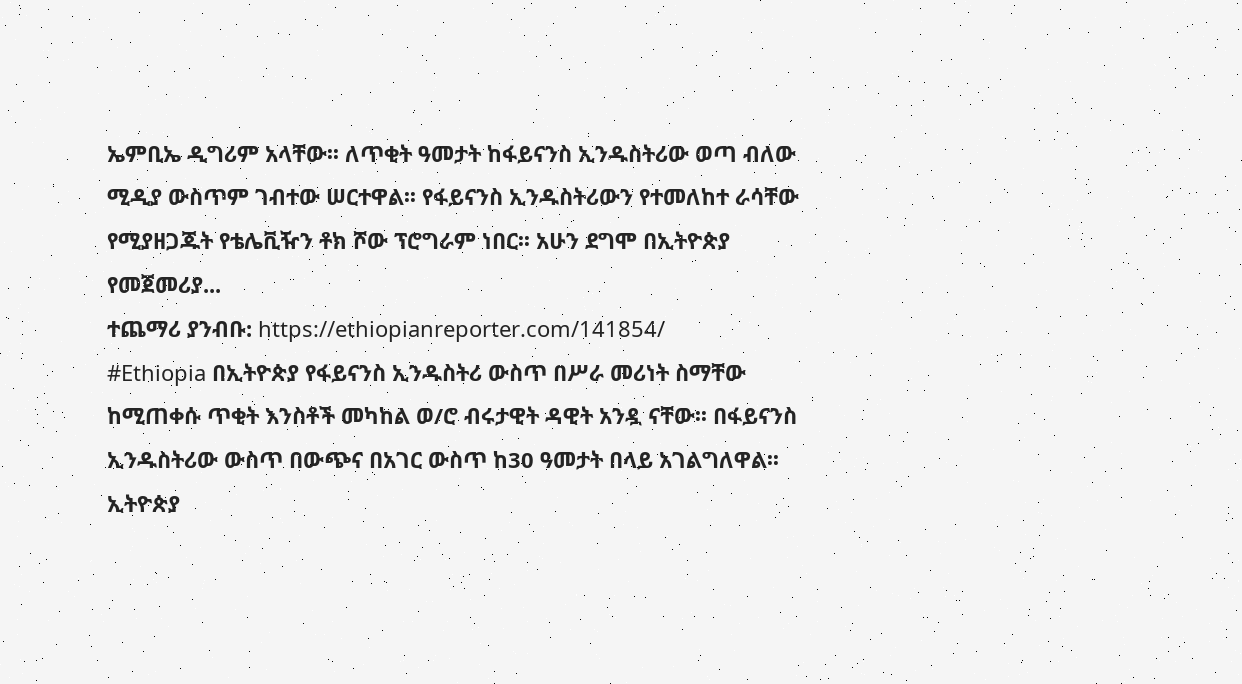ኤምቢኤ ዲግሪም አላቸው፡፡ ለጥቂት ዓመታት ከፋይናንስ ኢንዱስትሪው ወጣ ብለው ሚዲያ ውስጥም ገብተው ሠርተዋል፡፡ የፋይናንስ ኢንዱስትሪውን የተመለከተ ራሳቸው የሚያዘጋጁት የቴሌቪዥን ቶክ ሾው ፕሮግራም ነበር፡፡ አሁን ደግሞ በኢትዮጵያ የመጀመሪያ...
ተጨማሪ ያንብቡ: https://ethiopianreporter.com/141854/
#Ethiopia በኢትዮጵያ የፋይናንስ ኢንዱስትሪ ውስጥ በሥራ መሪነት ስማቸው ከሚጠቀሱ ጥቂት እንስቶች መካከል ወ/ሮ ብሩታዊት ዳዊት አንዷ ናቸው፡፡ በፋይናንስ ኢንዱስትሪው ውስጥ በውጭና በአገር ውስጥ ከ30 ዓመታት በላይ አገልግለዋል፡፡ ኢትዮጵያ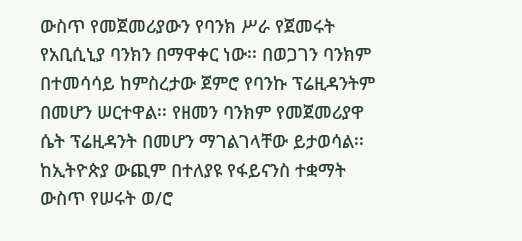ውስጥ የመጀመሪያውን የባንክ ሥራ የጀመሩት የአቢሲኒያ ባንክን በማዋቀር ነው፡፡ በወጋገን ባንክም በተመሳሳይ ከምስረታው ጀምሮ የባንኩ ፕሬዚዳንትም በመሆን ሠርተዋል፡፡ የዘመን ባንክም የመጀመሪያዋ ሴት ፕሬዚዳንት በመሆን ማገልገላቸው ይታወሳል፡፡ ከኢትዮጵያ ውጪም በተለያዩ የፋይናንስ ተቋማት ውስጥ የሠሩት ወ/ሮ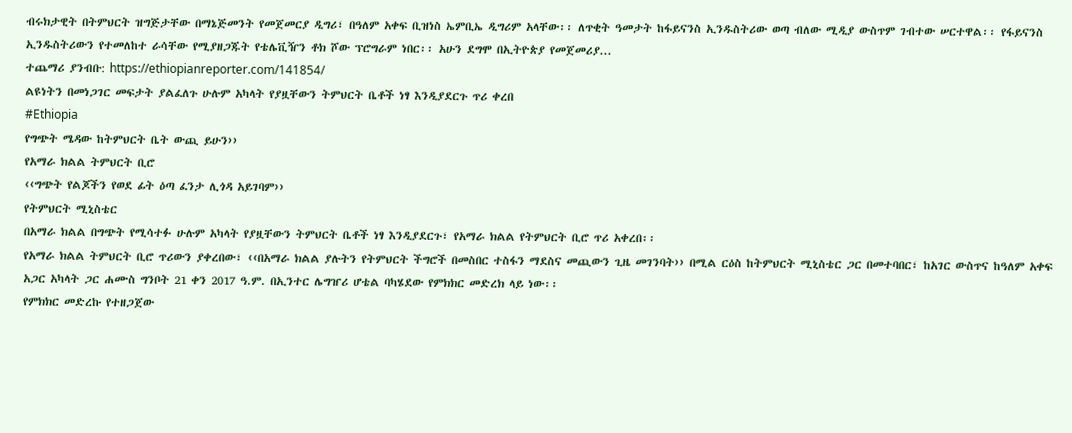ብሩክታዊት በትምህርት ዝግጅታቸው በማኔጅመንት የመጀመርያ ዲግሪ፣ በዓለም አቀፍ ቢዝነስ ኤምቢኤ ዲግሪም አላቸው፡፡ ለጥቂት ዓመታት ከፋይናንስ ኢንዱስትሪው ወጣ ብለው ሚዲያ ውስጥም ገብተው ሠርተዋል፡፡ የፋይናንስ ኢንዱስትሪውን የተመለከተ ራሳቸው የሚያዘጋጁት የቴሌቪዥን ቶክ ሾው ፕሮግራም ነበር፡፡ አሁን ደግሞ በኢትዮጵያ የመጀመሪያ...
ተጨማሪ ያንብቡ: https://ethiopianreporter.com/141854/
ልዩነትን በመነጋገር መፍታት ያልፈለጉ ሁሉም አካላት የያዟቸውን ትምህርት ቤቶች ነፃ እንዲያደርጉ ጥሪ ቀረበ
#Ethiopia
የግጭት ሜዳው ከትምህርት ቤት ውጪ ይሁን››
የአማራ ክልል ትምህርት ቢሮ
‹‹ግጭት የልጆችን የወደ ፊት ዕጣ ፈንታ ሊጎዳ አይገባም››
የትምህርት ሚኒስቴር
በአማራ ክልል በግጭት የሚሳተፉ ሁሉም አካላት የያዟቸውን ትምህርት ቤቶች ነፃ እንዲያደርጉ፣ የአማራ ክልል የትምህርት ቢሮ ጥሪ አቀረበ፡፡
የአማራ ክልል ትምህርት ቢሮ ጥሪውን ያቀረበው፣ ‹‹በአማራ ክልል ያሉትን የትምህርት ችግሮች በመስበር ተስፋን ማደስና መጪውን ጊዜ መገንባት›› በሚል ርዕስ ከትምህርት ሚኒስቴር ጋር በመተባበር፣ ከአገር ውስጥና ከዓለም አቀፍ አጋር አካላት ጋር ሐሙስ ግንቦት 21 ቀን 2017 ዓ.ም. በኢንተር ሌግዠሪ ሆቴል ባካሄደው የምክክር መድረክ ላይ ነው፡፡
የምክክር መድረኩ የተዘጋጀው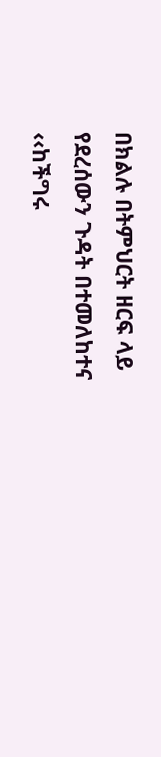በክልሉ በትምህርት ዘርፍ ላይ የደረሰውን ጉዳት በተመለከተና ‹‹ከችግሩ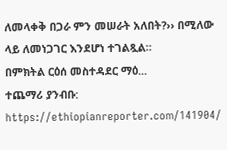ለመላቀቅ በጋራ ምን መሠራት አለበት?›› በሚለው ላይ ለመነጋገር እንደሆነ ተገልጿል።
በምክትል ርዕሰ መስተዳደር ማዕ...
ተጨማሪ ያንብቡ: https://ethiopianreporter.com/141904/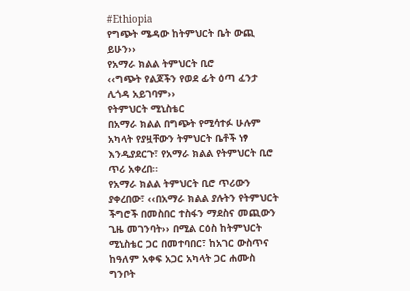#Ethiopia
የግጭት ሜዳው ከትምህርት ቤት ውጪ ይሁን››
የአማራ ክልል ትምህርት ቢሮ
‹‹ግጭት የልጆችን የወደ ፊት ዕጣ ፈንታ ሊጎዳ አይገባም››
የትምህርት ሚኒስቴር
በአማራ ክልል በግጭት የሚሳተፉ ሁሉም አካላት የያዟቸውን ትምህርት ቤቶች ነፃ እንዲያደርጉ፣ የአማራ ክልል የትምህርት ቢሮ ጥሪ አቀረበ፡፡
የአማራ ክልል ትምህርት ቢሮ ጥሪውን ያቀረበው፣ ‹‹በአማራ ክልል ያሉትን የትምህርት ችግሮች በመስበር ተስፋን ማደስና መጪውን ጊዜ መገንባት›› በሚል ርዕስ ከትምህርት ሚኒስቴር ጋር በመተባበር፣ ከአገር ውስጥና ከዓለም አቀፍ አጋር አካላት ጋር ሐሙስ ግንቦት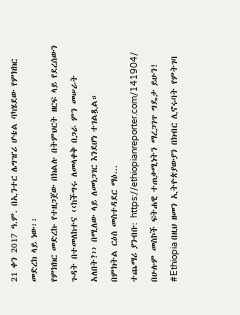21 ቀን 2017 ዓ.ም. በኢንተር ሌግዠሪ ሆቴል ባካሄደው የምክክር መድረክ ላይ ነው፡፡
የምክክር መድረኩ የተዘጋጀው በክልሉ በትምህርት ዘርፍ ላይ የደረሰውን ጉዳት በተመለከተና ‹‹ከችግሩ ለመላቀቅ በጋራ ምን መሠራት አለበት?›› በሚለው ላይ ለመነጋገር እንደሆነ ተገልጿል።
በምክትል ርዕሰ መስተዳደር ማዕ...
ተጨማሪ ያንብቡ: https://ethiopianreporter.com/141904/
በሁሉም መስኮች ፍትሐዊ ተጠቃሚነትን ማረጋገጥ ግዴታ ይሁን!
#Ethiopia በዚህ ዘመን ኢትዮጵያውያን በክብር ሊኖሩባት የምትገባ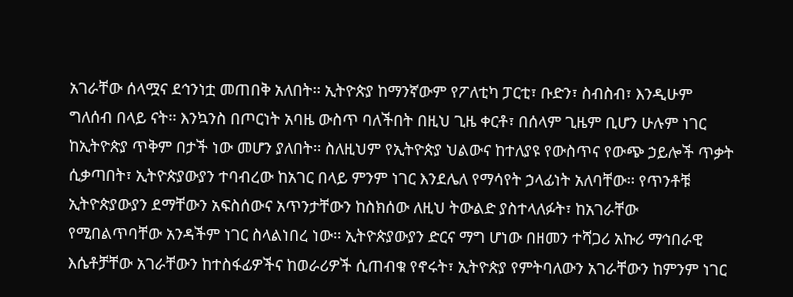አገራቸው ሰላሟና ደኅንነቷ መጠበቅ አለበት፡፡ ኢትዮጵያ ከማንኛውም የፖለቲካ ፓርቲ፣ ቡድን፣ ስብስብ፣ እንዲሁም ግለሰብ በላይ ናት፡፡ እንኳንስ በጦርነት አባዜ ውስጥ ባለችበት በዚህ ጊዜ ቀርቶ፣ በሰላም ጊዜም ቢሆን ሁሉም ነገር ከኢትዮጵያ ጥቅም በታች ነው መሆን ያለበት፡፡ ስለዚህም የኢትዮጵያ ህልውና ከተለያዩ የውስጥና የውጭ ኃይሎች ጥቃት ሲቃጣበት፣ ኢትዮጵያውያን ተባብረው ከአገር በላይ ምንም ነገር እንደሌለ የማሳየት ኃላፊነት አለባቸው፡፡ የጥንቶቹ ኢትዮጵያውያን ደማቸውን አፍስሰውና አጥንታቸውን ከስክሰው ለዚህ ትውልድ ያስተላለፉት፣ ከአገራቸው የሚበልጥባቸው አንዳችም ነገር ስላልነበረ ነው፡፡ ኢትዮጵያውያን ድርና ማግ ሆነው በዘመን ተሻጋሪ አኩሪ ማኅበራዊ እሴቶቻቸው አገራቸውን ከተስፋፊዎችና ከወራሪዎች ሲጠብቁ የኖሩት፣ ኢትዮጵያ የምትባለውን አገራቸውን ከምንም ነገር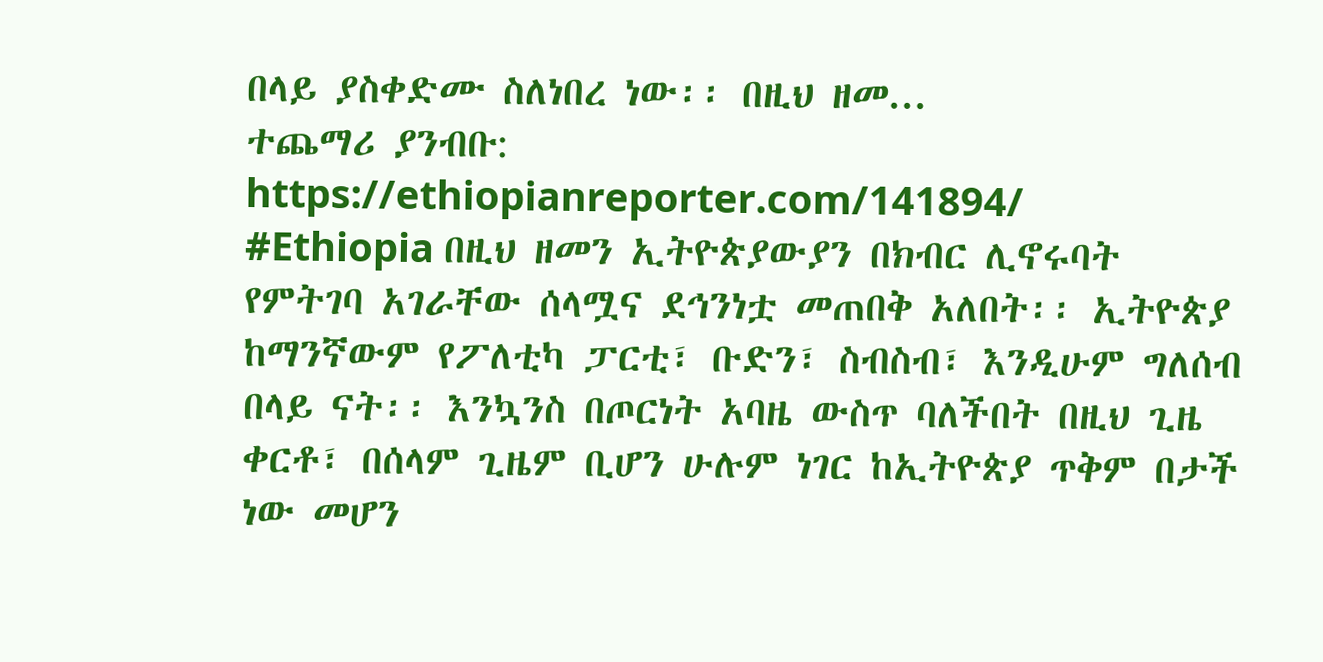በላይ ያስቀድሙ ስለነበረ ነው፡፡ በዚህ ዘመ...
ተጨማሪ ያንብቡ: https://ethiopianreporter.com/141894/
#Ethiopia በዚህ ዘመን ኢትዮጵያውያን በክብር ሊኖሩባት የምትገባ አገራቸው ሰላሟና ደኅንነቷ መጠበቅ አለበት፡፡ ኢትዮጵያ ከማንኛውም የፖለቲካ ፓርቲ፣ ቡድን፣ ስብስብ፣ እንዲሁም ግለሰብ በላይ ናት፡፡ እንኳንስ በጦርነት አባዜ ውስጥ ባለችበት በዚህ ጊዜ ቀርቶ፣ በሰላም ጊዜም ቢሆን ሁሉም ነገር ከኢትዮጵያ ጥቅም በታች ነው መሆን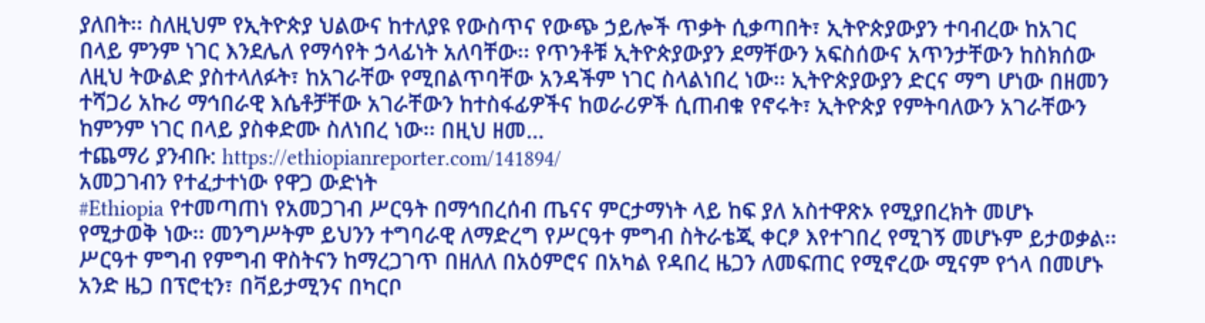ያለበት፡፡ ስለዚህም የኢትዮጵያ ህልውና ከተለያዩ የውስጥና የውጭ ኃይሎች ጥቃት ሲቃጣበት፣ ኢትዮጵያውያን ተባብረው ከአገር በላይ ምንም ነገር እንደሌለ የማሳየት ኃላፊነት አለባቸው፡፡ የጥንቶቹ ኢትዮጵያውያን ደማቸውን አፍስሰውና አጥንታቸውን ከስክሰው ለዚህ ትውልድ ያስተላለፉት፣ ከአገራቸው የሚበልጥባቸው አንዳችም ነገር ስላልነበረ ነው፡፡ ኢትዮጵያውያን ድርና ማግ ሆነው በዘመን ተሻጋሪ አኩሪ ማኅበራዊ እሴቶቻቸው አገራቸውን ከተስፋፊዎችና ከወራሪዎች ሲጠብቁ የኖሩት፣ ኢትዮጵያ የምትባለውን አገራቸውን ከምንም ነገር በላይ ያስቀድሙ ስለነበረ ነው፡፡ በዚህ ዘመ...
ተጨማሪ ያንብቡ: https://ethiopianreporter.com/141894/
አመጋገብን የተፈታተነው የዋጋ ውድነት
#Ethiopia የተመጣጠነ የአመጋገብ ሥርዓት በማኅበረሰብ ጤናና ምርታማነት ላይ ከፍ ያለ አስተዋጽኦ የሚያበረክት መሆኑ የሚታወቅ ነው፡፡ መንግሥትም ይህንን ተግባራዊ ለማድረግ የሥርዓተ ምግብ ስትራቴጂ ቀርፆ እየተገበረ የሚገኝ መሆኑም ይታወቃል፡፡ ሥርዓተ ምግብ የምግብ ዋስትናን ከማረጋገጥ በዘለለ በአዕምሮና በአካል የዳበረ ዜጋን ለመፍጠር የሚኖረው ሚናም የጎላ በመሆኑ አንድ ዜጋ በፕሮቲን፣ በቫይታሚንና በካርቦ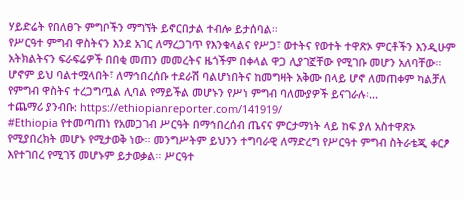ሃይድሬት የበለፀጉ ምግቦችን ማግኘት ይኖርበታል ተብሎ ይታሰባል፡፡
የሥርዓተ ምግብ ዋስትናን እንደ አገር ለማረጋገጥ የእንቁላልና የሥጋ፣ ወተትና የወተት ተዋጽኦ ምርቶችን እንዲሁም አትክልትናን ፍራፍሬዎች በበቂ መጠን መመረትና ዜጎችም በቀላል ዋጋ ሊያገኟቸው የሚገቡ መሆን አለባቸው፡፡
ሆኖም ይህ ባልተሟላበት፣ ለማኅበረሰቡ ተደራሽ ባልሆነበትና ከመግዛት አቅሙ በላይ ሆኖ ለመጠቀም ካልቻለ የምግብ ዋስትና ተረጋግጧል ሊባል የማይችል መሆኑን የሥነ ምግብ ባለሙያዎች ይናገራሉ፡...
ተጨማሪ ያንብቡ: https://ethiopianreporter.com/141919/
#Ethiopia የተመጣጠነ የአመጋገብ ሥርዓት በማኅበረሰብ ጤናና ምርታማነት ላይ ከፍ ያለ አስተዋጽኦ የሚያበረክት መሆኑ የሚታወቅ ነው፡፡ መንግሥትም ይህንን ተግባራዊ ለማድረግ የሥርዓተ ምግብ ስትራቴጂ ቀርፆ እየተገበረ የሚገኝ መሆኑም ይታወቃል፡፡ ሥርዓተ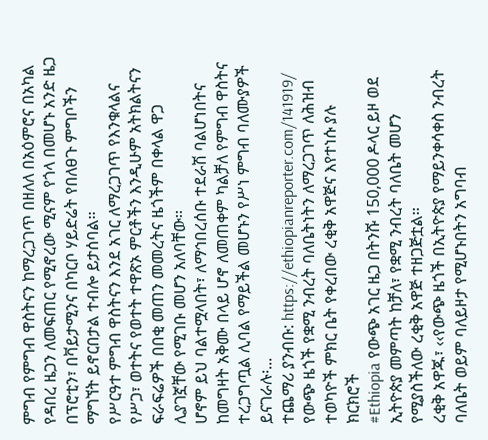ምግብ የምግብ ዋስትናን ከማረጋገጥ በዘለለ በአዕምሮና በአካል የዳበረ ዜጋን ለመፍጠር የሚኖረው ሚናም የጎላ በመሆኑ አንድ ዜጋ በፕሮቲን፣ በቫይታሚንና በካርቦ ሃይድሬት የበለፀጉ ምግቦችን ማግኘት ይኖርበታል ተብሎ ይታሰባል፡፡
የሥርዓተ ምግብ ዋስትናን እንደ አገር ለማረጋገጥ የእንቁላልና የሥጋ፣ ወተትና የወተት ተዋጽኦ ምርቶችን እንዲሁም አትክልትናን ፍራፍሬዎች በበቂ መጠን መመረትና ዜጎችም በቀላል ዋጋ ሊያገኟቸው የሚገቡ መሆን አለባቸው፡፡
ሆኖም ይህ ባልተሟላበት፣ ለማኅበረሰቡ ተደራሽ ባልሆነበትና ከመግዛት አቅሙ በላይ ሆኖ ለመጠቀም ካልቻለ የምግብ ዋስትና ተረጋግጧል ሊባል የማይችል መሆኑን የሥነ ምግብ ባለሙያዎች ይናገራሉ፡...
ተጨማሪ ያንብቡ: https://ethiopianreporter.com/141919/
የውጭ ዜጎች የቋሚ ንብረት ባለቤትነትን ለማረጋገጥ ለሕዝብ ተወካዮች ምክር ቤት የቀረበው ረቂቅ አዋጅና እየተነሱ ያሉ ክርክሮች
#Ethiopia የውጭ አገር ዜጋ በትንሹ 150,000 ዶላር ይዞ ወደ ኢትዮጵያ መምጣት ከቻለ፣ የቋሚ ንብረት ባለቤት መሆን የሚያስችለው ረቂቅ አዋጅ ተዘጋጅቷል፡፡
ረቂቅ አዋጁ፣ ‹‹የውጭ ዜጎች በኢትዮጵያ የማይንቀሳቀስ ንብረት ባለቤት ወይም ባለይዞታ የሚሆኑበትን አግባብ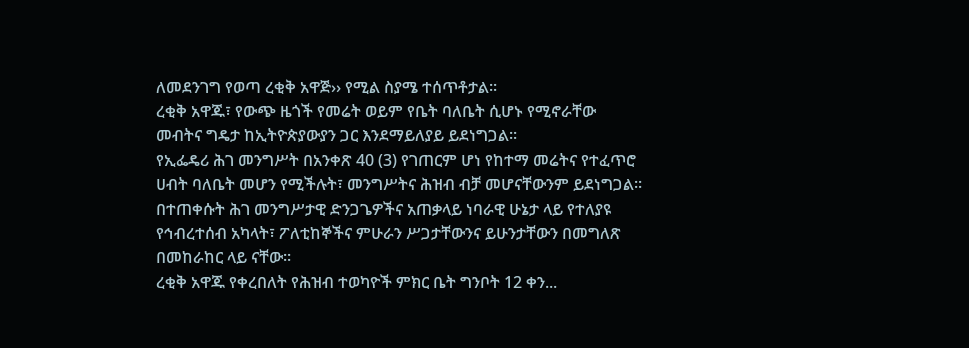ለመደንገግ የወጣ ረቂቅ አዋጅ›› የሚል ስያሜ ተሰጥቶታል፡፡
ረቂቅ አዋጁ፣ የውጭ ዜጎች የመሬት ወይም የቤት ባለቤት ሲሆኑ የሚኖራቸው መብትና ግዴታ ከኢትዮጵያውያን ጋር እንደማይለያይ ይደነግጋል፡፡
የኢፌዴሪ ሕገ መንግሥት በአንቀጽ 40 (3) የገጠርም ሆነ የከተማ መሬትና የተፈጥሮ ሀብት ባለቤት መሆን የሚችሉት፣ መንግሥትና ሕዝብ ብቻ መሆናቸውንም ይደነግጋል፡፡ በተጠቀሱት ሕገ መንግሥታዊ ድንጋጌዎችና አጠቃላይ ነባራዊ ሁኔታ ላይ የተለያዩ የኅብረተሰብ አካላት፣ ፖለቲከኞችና ምሁራን ሥጋታቸውንና ይሁንታቸውን በመግለጽ በመከራከር ላይ ናቸው፡፡
ረቂቅ አዋጁ የቀረበለት የሕዝብ ተወካዮች ምክር ቤት ግንቦት 12 ቀን...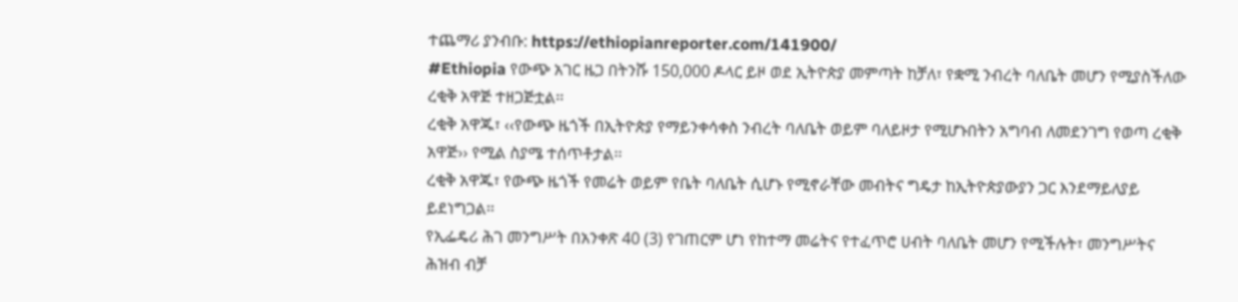ተጨማሪ ያንብቡ: https://ethiopianreporter.com/141900/
#Ethiopia የውጭ አገር ዜጋ በትንሹ 150,000 ዶላር ይዞ ወደ ኢትዮጵያ መምጣት ከቻለ፣ የቋሚ ንብረት ባለቤት መሆን የሚያስችለው ረቂቅ አዋጅ ተዘጋጅቷል፡፡
ረቂቅ አዋጁ፣ ‹‹የውጭ ዜጎች በኢትዮጵያ የማይንቀሳቀስ ንብረት ባለቤት ወይም ባለይዞታ የሚሆኑበትን አግባብ ለመደንገግ የወጣ ረቂቅ አዋጅ›› የሚል ስያሜ ተሰጥቶታል፡፡
ረቂቅ አዋጁ፣ የውጭ ዜጎች የመሬት ወይም የቤት ባለቤት ሲሆኑ የሚኖራቸው መብትና ግዴታ ከኢትዮጵያውያን ጋር እንደማይለያይ ይደነግጋል፡፡
የኢፌዴሪ ሕገ መንግሥት በአንቀጽ 40 (3) የገጠርም ሆነ የከተማ መሬትና የተፈጥሮ ሀብት ባለቤት መሆን የሚችሉት፣ መንግሥትና ሕዝብ ብቻ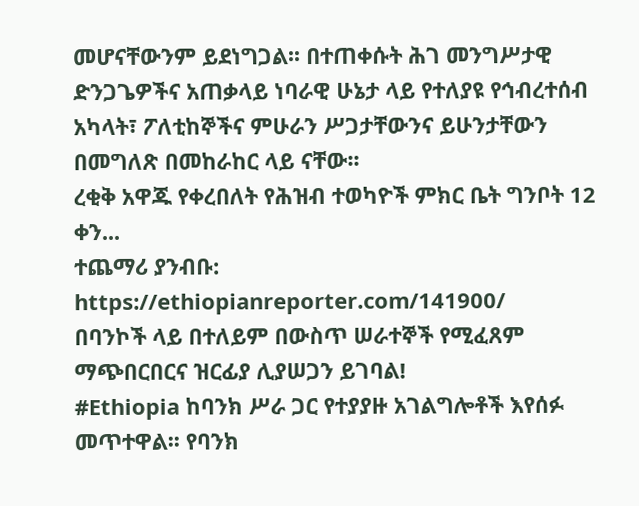መሆናቸውንም ይደነግጋል፡፡ በተጠቀሱት ሕገ መንግሥታዊ ድንጋጌዎችና አጠቃላይ ነባራዊ ሁኔታ ላይ የተለያዩ የኅብረተሰብ አካላት፣ ፖለቲከኞችና ምሁራን ሥጋታቸውንና ይሁንታቸውን በመግለጽ በመከራከር ላይ ናቸው፡፡
ረቂቅ አዋጁ የቀረበለት የሕዝብ ተወካዮች ምክር ቤት ግንቦት 12 ቀን...
ተጨማሪ ያንብቡ: https://ethiopianreporter.com/141900/
በባንኮች ላይ በተለይም በውስጥ ሠራተኞች የሚፈጸም ማጭበርበርና ዝርፊያ ሊያሠጋን ይገባል!
#Ethiopia ከባንክ ሥራ ጋር የተያያዙ አገልግሎቶች እየሰፉ መጥተዋል፡፡ የባንክ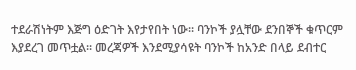ተደራሽነትም እጅግ ዕድገት እየታየበት ነው፡፡ ባንኮች ያሏቸው ደንበኞች ቁጥርም እያደረገ መጥቷል፡፡ መረጃዎች እንደሚያሳዩት ባንኮች ከአንድ በላይ ደብተር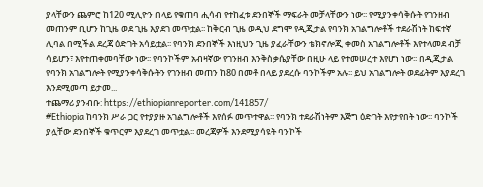ያላቸውን ጨምሮ ከ120 ሚሊዮን በላይ የቁጠባ ሒሳብ የተከፈቱ ደንበኞች ማፍራት መቻላቸውን ነው፡፡ የሚያንቀሳቅሱት የገንዘብ መጠንም ቢሆን ከጊዜ ወደ ጊዜ እያደገ መጥቷል፡፡ ከቅርብ ጊዜ ወዲህ ደግሞ የዲጂታል የባንክ አገልግሎቶች ተደራሽነት ከፍተኛ ሊባል በሚችል ደረጃ ዕድገት አሳይቷል፡፡ የባንክ ደንበኞች እነዚህን ጊዜ ያፈራቸውን ቴክኖሎጂ ቀመስ አገልግሎቶች እየተላመደ ብቻ ሳይሆን፣ እየተጠቀመባቸው ነው፡፡ የባንኮችም አብዛኛው የገንዘብ እንቅስቃሴያቸው በዚሁ ላይ የተመሠረተ እየሆነ ነው፡፡ በዲጂታል የባንክ አገልግሎት የሚያንቀሳቅሱትን የገንዘብ መጠን ከ80 በመቶ በላይ ያደረሱ ባንኮችም አሉ፡፡ ይህ አገልግሎት ወደፊትም እያደረገ እንደሚመጣ ይታመ...
ተጨማሪ ያንብቡ: https://ethiopianreporter.com/141857/
#Ethiopia ከባንክ ሥራ ጋር የተያያዙ አገልግሎቶች እየሰፉ መጥተዋል፡፡ የባንክ ተደራሽነትም እጅግ ዕድገት እየታየበት ነው፡፡ ባንኮች ያሏቸው ደንበኞች ቁጥርም እያደረገ መጥቷል፡፡ መረጃዎች እንደሚያሳዩት ባንኮች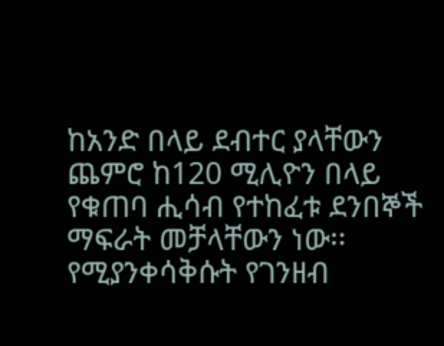ከአንድ በላይ ደብተር ያላቸውን ጨምሮ ከ120 ሚሊዮን በላይ የቁጠባ ሒሳብ የተከፈቱ ደንበኞች ማፍራት መቻላቸውን ነው፡፡ የሚያንቀሳቅሱት የገንዘብ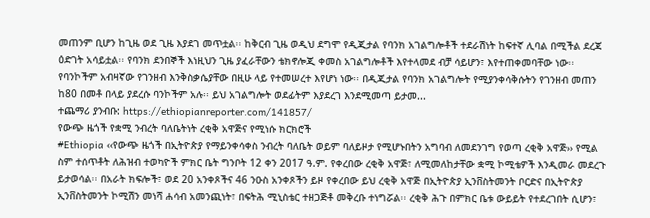መጠንም ቢሆን ከጊዜ ወደ ጊዜ እያደገ መጥቷል፡፡ ከቅርብ ጊዜ ወዲህ ደግሞ የዲጂታል የባንክ አገልግሎቶች ተደራሽነት ከፍተኛ ሊባል በሚችል ደረጃ ዕድገት አሳይቷል፡፡ የባንክ ደንበኞች እነዚህን ጊዜ ያፈራቸውን ቴክኖሎጂ ቀመስ አገልግሎቶች እየተላመደ ብቻ ሳይሆን፣ እየተጠቀመባቸው ነው፡፡ የባንኮችም አብዛኛው የገንዘብ እንቅስቃሴያቸው በዚሁ ላይ የተመሠረተ እየሆነ ነው፡፡ በዲጂታል የባንክ አገልግሎት የሚያንቀሳቅሱትን የገንዘብ መጠን ከ80 በመቶ በላይ ያደረሱ ባንኮችም አሉ፡፡ ይህ አገልግሎት ወደፊትም እያደረገ እንደሚመጣ ይታመ...
ተጨማሪ ያንብቡ: https://ethiopianreporter.com/141857/
የውጭ ዜጎች የቋሚ ንብረት ባለቤትነት ረቂቅ አዋጅና የሚነሱ ክርክሮች
#Ethiopia ‹‹የውጭ ዜጎች በኢትዮጵያ የማይንቀሳቀስ ንብረት ባለቤት ወይም ባለይዞታ የሚሆኑበትን አግባብ ለመደንገግ የወጣ ረቂቅ አዋጅ›› የሚል ስም ተሰጥቶት ለሕዝብ ተወካዮች ምክር ቤት ግንቦት 12 ቀን 2017 ዓ.ም. የቀረበው ረቂቅ አዋጅ፣ ለሚመለከታቸው ቋሚ ኮሚቴዎች እንዲመራ መደረጉ ይታወሳል፡፡ በአራት ክፍሎች፣ ወደ 20 አንቀጾችና 46 ንዑስ አንቀጾችን ይዞ የቀረበው ይህ ረቂቅ አዋጅ በኢትዮጵያ ኢንቨስትመንት ቦርድና በኢትዮጵያ ኢንቨስትመንት ኮሚሽን መነሻ ሐሳብ አመንጪነት፣ በፍትሕ ሚኒስቴር ተዘጋጅቶ መቅረቡ ተነግሯል፡፡ ረቂቅ ሕጉ በምክር ቤቱ ውይይት የተደረገበት ሲሆን፣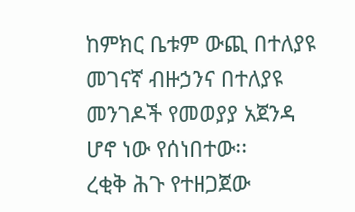ከምክር ቤቱም ውጪ በተለያዩ መገናኛ ብዙኃንና በተለያዩ መንገዶች የመወያያ አጀንዳ ሆኖ ነው የሰነበተው፡፡
ረቂቅ ሕጉ የተዘጋጀው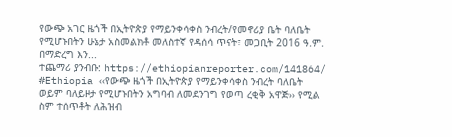የውጭ አገር ዜጎች በኢትዮጵያ የማይንቀሳቀስ ንብረት/የመኖሪያ ቤት ባለቤት የሚሆኑበትን ሁኔታ አስመልክቶ መለስተኛ የዳሰሳ ጥናት፣ መጋቢት 2016 ዓ.ም. በማድረግ እን...
ተጨማሪ ያንብቡ: https://ethiopianreporter.com/141864/
#Ethiopia ‹‹የውጭ ዜጎች በኢትዮጵያ የማይንቀሳቀስ ንብረት ባለቤት ወይም ባለይዞታ የሚሆኑበትን አግባብ ለመደንገግ የወጣ ረቂቅ አዋጅ›› የሚል ስም ተሰጥቶት ለሕዝብ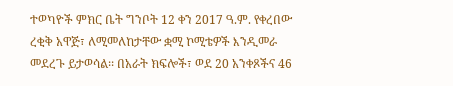ተወካዮች ምክር ቤት ግንቦት 12 ቀን 2017 ዓ.ም. የቀረበው ረቂቅ አዋጅ፣ ለሚመለከታቸው ቋሚ ኮሚቴዎች እንዲመራ መደረጉ ይታወሳል፡፡ በአራት ክፍሎች፣ ወደ 20 አንቀጾችና 46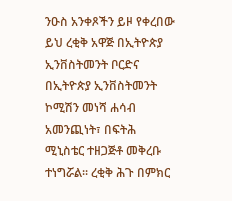ንዑስ አንቀጾችን ይዞ የቀረበው ይህ ረቂቅ አዋጅ በኢትዮጵያ ኢንቨስትመንት ቦርድና በኢትዮጵያ ኢንቨስትመንት ኮሚሽን መነሻ ሐሳብ አመንጪነት፣ በፍትሕ ሚኒስቴር ተዘጋጅቶ መቅረቡ ተነግሯል፡፡ ረቂቅ ሕጉ በምክር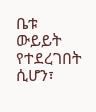ቤቱ ውይይት የተደረገበት ሲሆን፣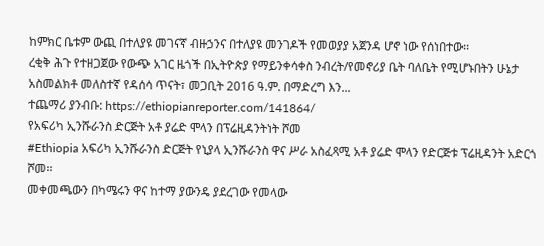ከምክር ቤቱም ውጪ በተለያዩ መገናኛ ብዙኃንና በተለያዩ መንገዶች የመወያያ አጀንዳ ሆኖ ነው የሰነበተው፡፡
ረቂቅ ሕጉ የተዘጋጀው የውጭ አገር ዜጎች በኢትዮጵያ የማይንቀሳቀስ ንብረት/የመኖሪያ ቤት ባለቤት የሚሆኑበትን ሁኔታ አስመልክቶ መለስተኛ የዳሰሳ ጥናት፣ መጋቢት 2016 ዓ.ም. በማድረግ እን...
ተጨማሪ ያንብቡ: https://ethiopianreporter.com/141864/
የአፍሪካ ኢንሹራንስ ድርጅት አቶ ያሬድ ሞላን በፕሬዚዳንትነት ሾመ
#Ethiopia አፍሪካ ኢንሹራንስ ድርጅት የኒያላ ኢንሹራንስ ዋና ሥራ አስፈጻሚ አቶ ያሬድ ሞላን የድርጅቱ ፕሬዚዳንት አድርጎ ሾመ፡፡
መቀመጫውን በካሜሩን ዋና ከተማ ያውንዴ ያደረገው የመላው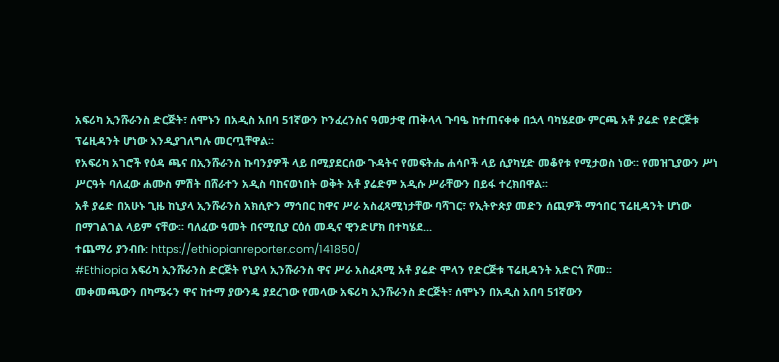አፍሪካ ኢንሹራንስ ድርጅት፣ ሰሞኑን በአዲስ አበባ 51ኛውን ኮንፈረንስና ዓመታዊ ጠቅላላ ጉባዔ ከተጠናቀቀ በኋላ ባካሄደው ምርጫ አቶ ያሬድ የድርጅቱ ፕሬዚዳንት ሆነው እንዲያገለግሉ መርጧቸዋል፡፡
የአፍሪካ አገሮች የዕዳ ጫና በኢንሹራንስ ኩባንያዎች ላይ በሚያደርሰው ጉዳትና የመፍትሔ ሐሳቦች ላይ ሲያካሂድ መቆየቱ የሚታወስ ነው፡፡ የመዝጊያውን ሥነ ሥርዓት ባለፈው ሐሙስ ምሽት በሸራተን አዲስ ባከናወነበት ወቅት አቶ ያሬድም አዲሱ ሥራቸውን በይፋ ተረክበዋል፡፡
አቶ ያሬድ በአሁኑ ጊዜ ከኒያላ ኢንሹራንስ አክሲዮን ማኅበር ከዋና ሥራ አስፈጻሚነታቸው ባሻገር፣ የኢትዮጵያ መድን ሰጪዎች ማኅበር ፕሬዚዳንት ሆነው በማገልገል ላይም ናቸው፡፡ ባለፈው ዓመት በናሚቢያ ርዕሰ መዲና ዊንድሆክ በተካሄደ...
ተጨማሪ ያንብቡ: https://ethiopianreporter.com/141850/
#Ethiopia አፍሪካ ኢንሹራንስ ድርጅት የኒያላ ኢንሹራንስ ዋና ሥራ አስፈጻሚ አቶ ያሬድ ሞላን የድርጅቱ ፕሬዚዳንት አድርጎ ሾመ፡፡
መቀመጫውን በካሜሩን ዋና ከተማ ያውንዴ ያደረገው የመላው አፍሪካ ኢንሹራንስ ድርጅት፣ ሰሞኑን በአዲስ አበባ 51ኛውን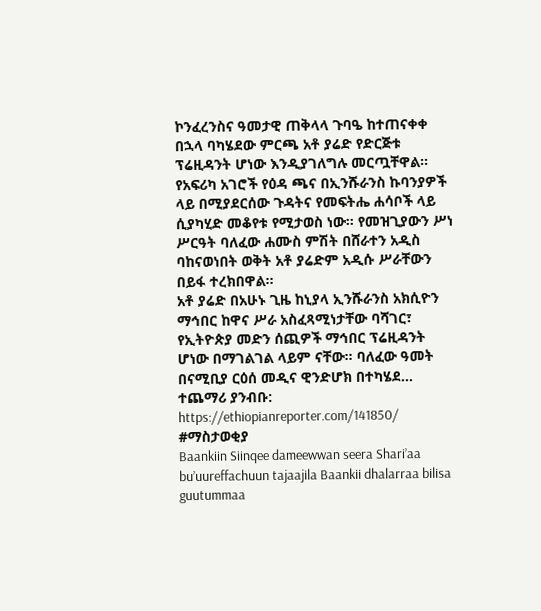ኮንፈረንስና ዓመታዊ ጠቅላላ ጉባዔ ከተጠናቀቀ በኋላ ባካሄደው ምርጫ አቶ ያሬድ የድርጅቱ ፕሬዚዳንት ሆነው እንዲያገለግሉ መርጧቸዋል፡፡
የአፍሪካ አገሮች የዕዳ ጫና በኢንሹራንስ ኩባንያዎች ላይ በሚያደርሰው ጉዳትና የመፍትሔ ሐሳቦች ላይ ሲያካሂድ መቆየቱ የሚታወስ ነው፡፡ የመዝጊያውን ሥነ ሥርዓት ባለፈው ሐሙስ ምሽት በሸራተን አዲስ ባከናወነበት ወቅት አቶ ያሬድም አዲሱ ሥራቸውን በይፋ ተረክበዋል፡፡
አቶ ያሬድ በአሁኑ ጊዜ ከኒያላ ኢንሹራንስ አክሲዮን ማኅበር ከዋና ሥራ አስፈጻሚነታቸው ባሻገር፣ የኢትዮጵያ መድን ሰጪዎች ማኅበር ፕሬዚዳንት ሆነው በማገልገል ላይም ናቸው፡፡ ባለፈው ዓመት በናሚቢያ ርዕሰ መዲና ዊንድሆክ በተካሄደ...
ተጨማሪ ያንብቡ: https://ethiopianreporter.com/141850/
#ማስታወቂያ
Baankiin Siinqee dameewwan seera Shari’aa bu’uureffachuun tajaajila Baankii dhalarraa bilisa guutummaa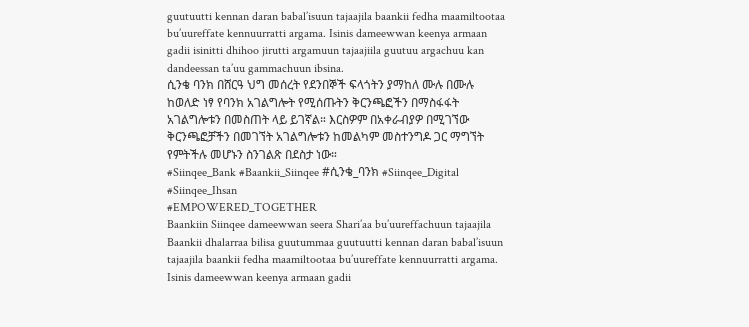guutuutti kennan daran babal’isuun tajaajila baankii fedha maamiltootaa bu’uureffate kennuurratti argama. Isinis dameewwan keenya armaan gadii isinitti dhihoo jirutti argamuun tajaajiila guutuu argachuu kan dandeessan ta’uu gammachuun ibsina.
ሲንቄ ባንክ በሸርዓ ህግ መሰረት የደንበኞች ፍላጎትን ያማከለ ሙሉ በሙሉ ከወለድ ነፃ የባንክ አገልግሎት የሚሰጡትን ቅርንጫፎችን በማስፋፋት አገልግሎቱን በመስጠት ላይ ይገኛል። እርስዎም በአቀራብያዎ በሚገኘው ቅርንጫፎቻችን በመገኘት አገልግሎቱን ከመልካም መስተንግዶ ጋር ማግኘት የምትችሉ መሆኑን ስንገልጽ በደስታ ነው።
#Siinqee_Bank #Baankii_Siinqee #ሲንቄ_ባንክ #Siinqee_Digital #Siinqee_Ihsan
#EMPOWERED_TOGETHER
Baankiin Siinqee dameewwan seera Shari’aa bu’uureffachuun tajaajila Baankii dhalarraa bilisa guutummaa guutuutti kennan daran babal’isuun tajaajila baankii fedha maamiltootaa bu’uureffate kennuurratti argama. Isinis dameewwan keenya armaan gadii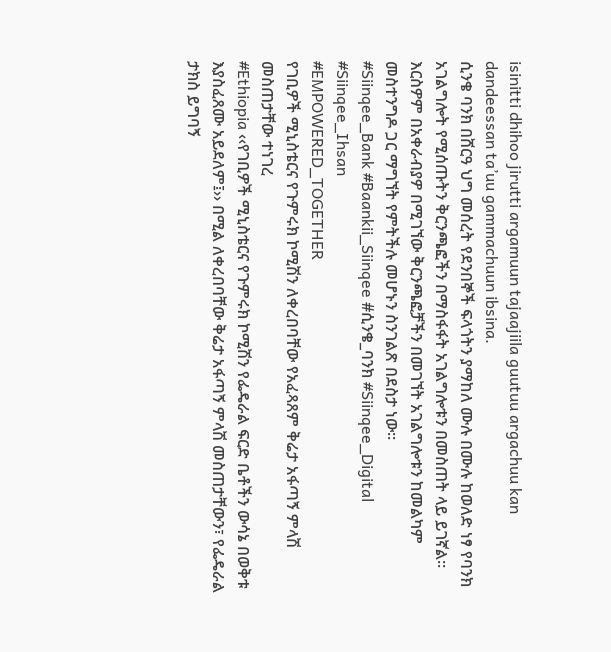isinitti dhihoo jirutti argamuun tajaajiila guutuu argachuu kan dandeessan ta’uu gammachuun ibsina.
ሲንቄ ባንክ በሸርዓ ህግ መሰረት የደንበኞች ፍላጎትን ያማከለ ሙሉ በሙሉ ከወለድ ነፃ የባንክ አገልግሎት የሚሰጡትን ቅርንጫፎችን በማስፋፋት አገልግሎቱን በመስጠት ላይ ይገኛል። እርስዎም በአቀራብያዎ በሚገኘው ቅርንጫፎቻችን በመገኘት አገልግሎቱን ከመልካም መስተንግዶ ጋር ማግኘት የምትችሉ መሆኑን ስንገልጽ በደስታ ነው።
#Siinqee_Bank #Baankii_Siinqee #ሲንቄ_ባንክ #Siinqee_Digital #Siinqee_Ihsan
#EMPOWERED_TOGETHER
የገቢዎች ሚኒስቴርና የጉምሩክ ኮሚሽን ለቀረበባቸው የአፈጻጸም ቅሬታ አፋጣኝ ምላሽ መስጠታቸው ተነገረ
#Ethiopia ‹‹የገቢዎች ሚኒስቴርና የጉምሩክ ኮሚሽን የፌዴራል ፍርድ ቤቶችን ውሳኔ በወቅቱ እያስፈጸሙ አይደለም፤›› በሚል ለቀረበባቸው ቅሬታ አፋጣኝ ምላሽ መስጠታቸውን፣ የፌዴራል ታክስ ይግባኝ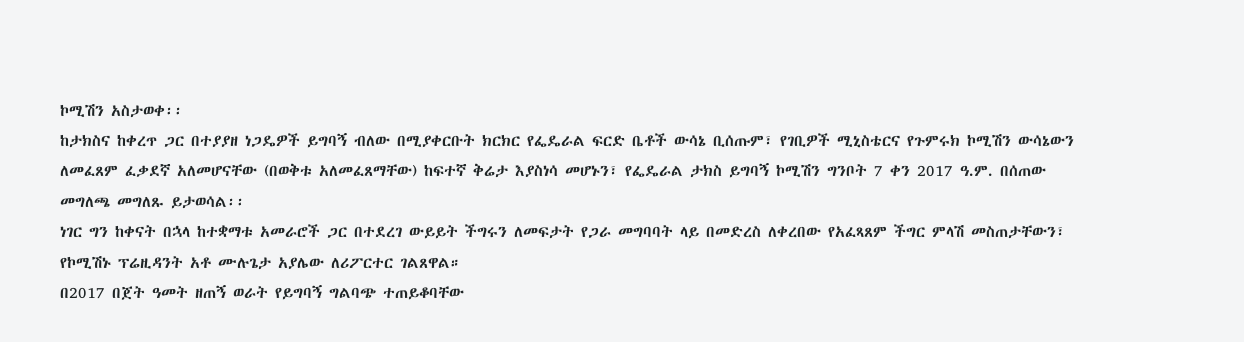ኮሚሽን አስታወቀ፡፡
ከታክስና ከቀረጥ ጋር በተያያዘ ነጋዴዎች ይግባኝ ብለው በሚያቀርቡት ክርክር የፌዴራል ፍርድ ቤቶች ውሳኔ ቢሰጡም፣ የገቢዎች ሚኒስቴርና የጉምሩክ ኮሚሽን ውሳኔውን ለመፈጸም ፈቃደኛ አለመሆናቸው (በወቅቱ አለመፈጸማቸው) ከፍተኛ ቅሬታ እያስነሳ መሆኑን፣ የፌዴራል ታክስ ይግባኝ ኮሚሽን ግንቦት 7 ቀን 2017 ዓ.ም. በሰጠው መግለጫ መግለጹ ይታወሳል፡፡
ነገር ግን ከቀናት በኋላ ከተቋማቱ አመራሮች ጋር በተደረገ ውይይት ችግሩን ለመፍታት የጋራ መግባባት ላይ በመድረስ ለቀረበው የአፈጻጸም ችግር ምላሽ መስጠታቸውን፣ የኮሚሽኑ ፕሬዚዳንት አቶ ሙሉጌታ አያሌው ለሪፖርተር ገልጸዋል።
በ2017 በጀት ዓመት ዘጠኝ ወራት የይግባኝ ግልባጭ ተጠይቆባቸው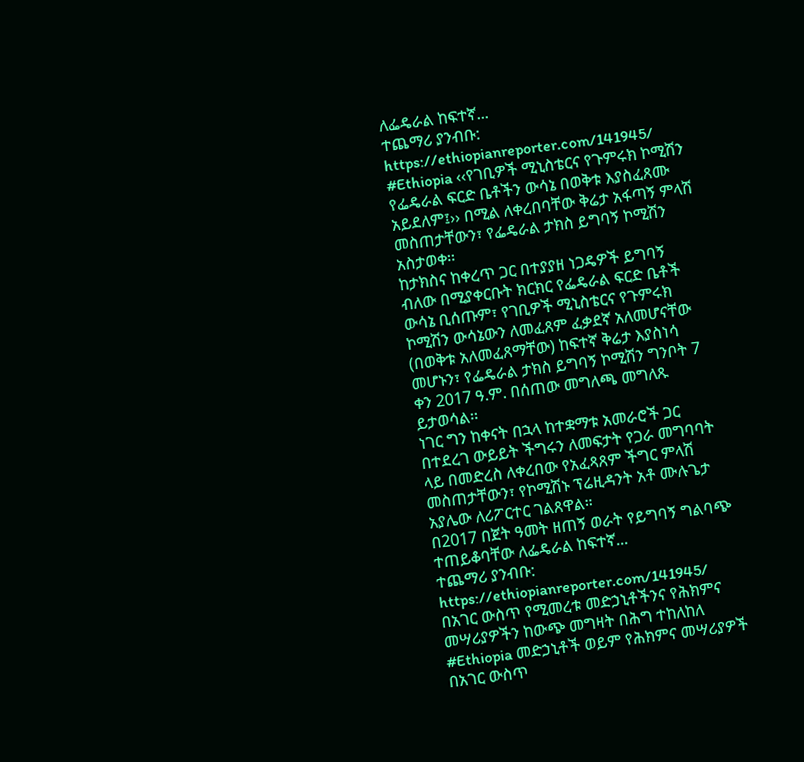ለፌዴራል ከፍተኛ...
ተጨማሪ ያንብቡ: https://ethiopianreporter.com/141945/
#Ethiopia ‹‹የገቢዎች ሚኒስቴርና የጉምሩክ ኮሚሽን የፌዴራል ፍርድ ቤቶችን ውሳኔ በወቅቱ እያስፈጸሙ አይደለም፤›› በሚል ለቀረበባቸው ቅሬታ አፋጣኝ ምላሽ መስጠታቸውን፣ የፌዴራል ታክስ ይግባኝ ኮሚሽን አስታወቀ፡፡
ከታክስና ከቀረጥ ጋር በተያያዘ ነጋዴዎች ይግባኝ ብለው በሚያቀርቡት ክርክር የፌዴራል ፍርድ ቤቶች ውሳኔ ቢሰጡም፣ የገቢዎች ሚኒስቴርና የጉምሩክ ኮሚሽን ውሳኔውን ለመፈጸም ፈቃደኛ አለመሆናቸው (በወቅቱ አለመፈጸማቸው) ከፍተኛ ቅሬታ እያስነሳ መሆኑን፣ የፌዴራል ታክስ ይግባኝ ኮሚሽን ግንቦት 7 ቀን 2017 ዓ.ም. በሰጠው መግለጫ መግለጹ ይታወሳል፡፡
ነገር ግን ከቀናት በኋላ ከተቋማቱ አመራሮች ጋር በተደረገ ውይይት ችግሩን ለመፍታት የጋራ መግባባት ላይ በመድረስ ለቀረበው የአፈጻጸም ችግር ምላሽ መስጠታቸውን፣ የኮሚሽኑ ፕሬዚዳንት አቶ ሙሉጌታ አያሌው ለሪፖርተር ገልጸዋል።
በ2017 በጀት ዓመት ዘጠኝ ወራት የይግባኝ ግልባጭ ተጠይቆባቸው ለፌዴራል ከፍተኛ...
ተጨማሪ ያንብቡ: https://ethiopianreporter.com/141945/
በአገር ውስጥ የሚመረቱ መድኃኒቶችንና የሕክምና መሣሪያዎችን ከውጭ መግዛት በሕግ ተከለከለ
#Ethiopia መድኃኒቶች ወይም የሕክምና መሣሪያዎች በአገር ውስጥ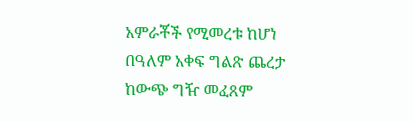አምራቾች የሚመረቱ ከሆነ በዓለም አቀፍ ግልጽ ጨረታ ከውጭ ግዥ መፈጸም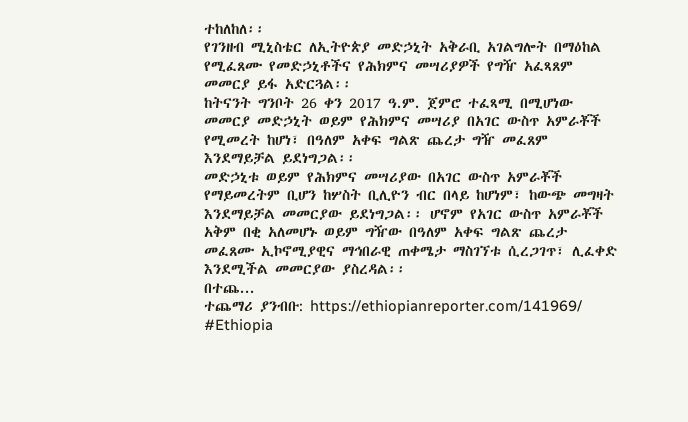ተከለከለ፡፡
የገንዘብ ሚኒስቴር ለኢትዮጵያ መድኃኒት አቅራቢ አገልግሎት በማዕከል የሚፈጸሙ የመድኃኒቶችና የሕክምና መሣሪያዎች የግዥ አፈጻጸም መመርያ ይፋ አድርጓል፡፡
ከትናንት ግንቦት 26 ቀን 2017 ዓ.ም. ጀምሮ ተፈጻሚ በሚሆነው መመርያ መድኃኒት ወይም የሕክምና መሣሪያ በአገር ውስጥ አምራቾች የሚመረት ከሆነ፣ በዓለም አቀፍ ግልጽ ጨረታ ግዥ መፈጸም እንደማይቻል ይደነግጋል፡፡
መድኃኒቱ ወይም የሕክምና መሣሪያው በአገር ውስጥ አምራቾች የማይመረትም ቢሆን ከሦስት ቢሊዮን ብር በላይ ከሆነም፣ ከውጭ መግዛት እንደማይቻል መመርያው ይደነግጋል፡፡ ሆኖም የአገር ውስጥ አምራቾች አቅም በቂ አለመሆኑ ወይም ግዥው በዓለም አቀፍ ግልጽ ጨረታ መፈጸሙ ኢኮኖሚያዊና ማኅበራዊ ጠቀሜታ ማስገኘቱ ሲረጋገጥ፣ ሊፈቀድ እንደሚችል መመርያው ያስረዳል፡፡
በተጨ...
ተጨማሪ ያንብቡ: https://ethiopianreporter.com/141969/
#Ethiopia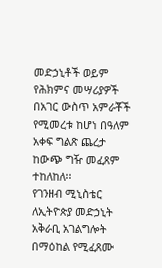መድኃኒቶች ወይም የሕክምና መሣሪያዎች በአገር ውስጥ አምራቾች የሚመረቱ ከሆነ በዓለም አቀፍ ግልጽ ጨረታ ከውጭ ግዥ መፈጸም ተከለከለ፡፡
የገንዘብ ሚኒስቴር ለኢትዮጵያ መድኃኒት አቅራቢ አገልግሎት በማዕከል የሚፈጸሙ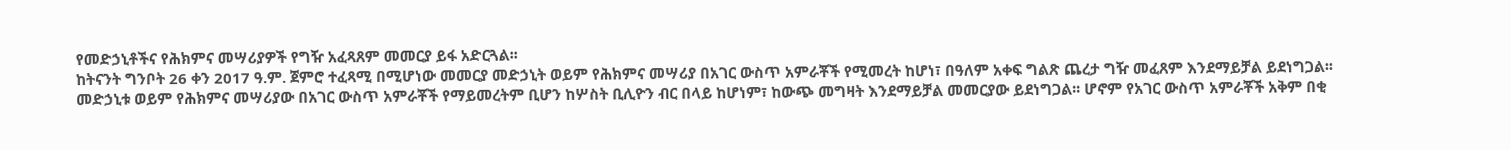የመድኃኒቶችና የሕክምና መሣሪያዎች የግዥ አፈጻጸም መመርያ ይፋ አድርጓል፡፡
ከትናንት ግንቦት 26 ቀን 2017 ዓ.ም. ጀምሮ ተፈጻሚ በሚሆነው መመርያ መድኃኒት ወይም የሕክምና መሣሪያ በአገር ውስጥ አምራቾች የሚመረት ከሆነ፣ በዓለም አቀፍ ግልጽ ጨረታ ግዥ መፈጸም እንደማይቻል ይደነግጋል፡፡
መድኃኒቱ ወይም የሕክምና መሣሪያው በአገር ውስጥ አምራቾች የማይመረትም ቢሆን ከሦስት ቢሊዮን ብር በላይ ከሆነም፣ ከውጭ መግዛት እንደማይቻል መመርያው ይደነግጋል፡፡ ሆኖም የአገር ውስጥ አምራቾች አቅም በቂ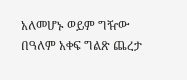አለመሆኑ ወይም ግዥው በዓለም አቀፍ ግልጽ ጨረታ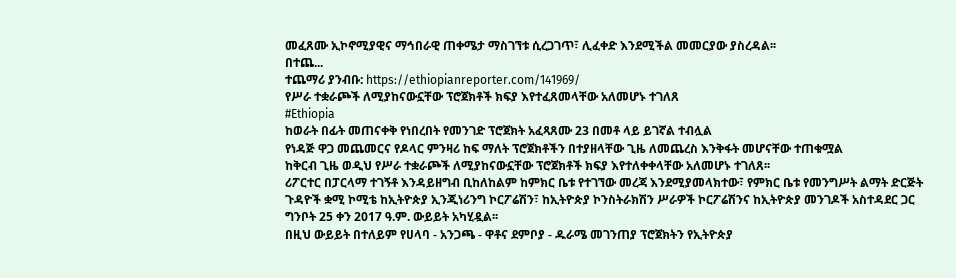መፈጸሙ ኢኮኖሚያዊና ማኅበራዊ ጠቀሜታ ማስገኘቱ ሲረጋገጥ፣ ሊፈቀድ እንደሚችል መመርያው ያስረዳል፡፡
በተጨ...
ተጨማሪ ያንብቡ: https://ethiopianreporter.com/141969/
የሥራ ተቋራጮች ለሚያከናውኗቸው ፕሮጀክቶች ክፍያ እየተፈጸመላቸው አለመሆኑ ተገለጸ
#Ethiopia
ከወራት በፊት መጠናቀቅ የነበረበት የመንገድ ፕሮጀክት አፈጻጸሙ 23 በመቶ ላይ ይገኛል ተብሏል
የነዳጅ ዋጋ መጨመርና የዶላር ምንዛሪ ከፍ ማለት ፕሮጀክቶችን በተያዘላቸው ጊዜ ለመጨረስ እንቅፋት መሆናቸው ተጠቁሟል
ከቅርብ ጊዜ ወዲህ የሥራ ተቋራጮች ለሚያከናውኗቸው ፕሮጀክቶች ክፍያ እየተለቀቀላቸው አለመሆኑ ተገለጸ፡፡
ሪፖርተር በፓርላማ ተገኝቶ እንዳይዘግብ ቢከለከልም ከምክር ቤቱ የተገኘው መረጃ እንደሚያመላክተው፣ የምክር ቤቱ የመንግሥት ልማት ድርጅት ጉዳዮች ቋሚ ኮሚቴ ከኢትዮጵያ ኢንጂነሪንግ ኮርፖሬሽን፣ ከኢትዮጵያ ኮንስትራክሽን ሥራዎች ኮርፖሬሽንና ከኢትዮጵያ መንገዶች አስተዳደር ጋር ግንቦት 25 ቀን 2017 ዓ.ም. ውይይት አካሂዷል፡፡
በዚህ ውይይት በተለይም የሀላባ - አንጋጫ - ዋቶና ደምቦያ - ዱራሜ መገንጠያ ፕሮጀክትን የኢትዮጵያ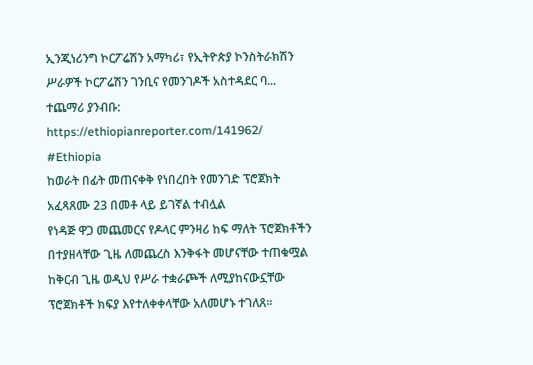ኢንጂነሪንግ ኮርፖሬሽን አማካሪ፣ የኢትዮጵያ ኮንስትራክሽን ሥራዎች ኮርፖሬሽን ገንቢና የመንገዶች አስተዳደር ባ...
ተጨማሪ ያንብቡ: https://ethiopianreporter.com/141962/
#Ethiopia
ከወራት በፊት መጠናቀቅ የነበረበት የመንገድ ፕሮጀክት አፈጻጸሙ 23 በመቶ ላይ ይገኛል ተብሏል
የነዳጅ ዋጋ መጨመርና የዶላር ምንዛሪ ከፍ ማለት ፕሮጀክቶችን በተያዘላቸው ጊዜ ለመጨረስ እንቅፋት መሆናቸው ተጠቁሟል
ከቅርብ ጊዜ ወዲህ የሥራ ተቋራጮች ለሚያከናውኗቸው ፕሮጀክቶች ክፍያ እየተለቀቀላቸው አለመሆኑ ተገለጸ፡፡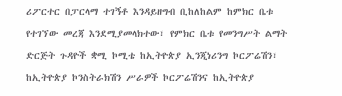ሪፖርተር በፓርላማ ተገኝቶ እንዳይዘግብ ቢከለከልም ከምክር ቤቱ የተገኘው መረጃ እንደሚያመላክተው፣ የምክር ቤቱ የመንግሥት ልማት ድርጅት ጉዳዮች ቋሚ ኮሚቴ ከኢትዮጵያ ኢንጂነሪንግ ኮርፖሬሽን፣ ከኢትዮጵያ ኮንስትራክሽን ሥራዎች ኮርፖሬሽንና ከኢትዮጵያ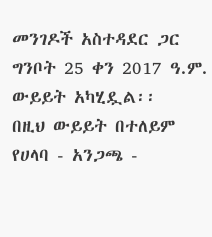መንገዶች አስተዳደር ጋር ግንቦት 25 ቀን 2017 ዓ.ም. ውይይት አካሂዷል፡፡
በዚህ ውይይት በተለይም የሀላባ - አንጋጫ -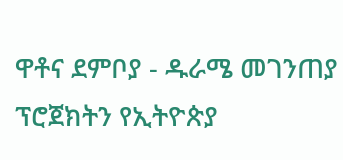ዋቶና ደምቦያ - ዱራሜ መገንጠያ ፕሮጀክትን የኢትዮጵያ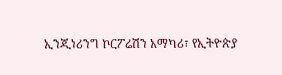ኢንጂነሪንግ ኮርፖሬሽን አማካሪ፣ የኢትዮጵያ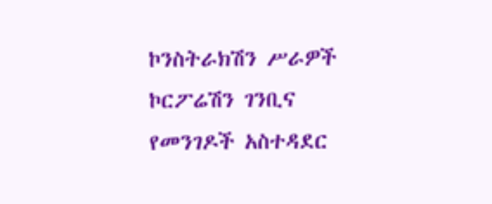ኮንስትራክሽን ሥራዎች ኮርፖሬሽን ገንቢና የመንገዶች አስተዳደር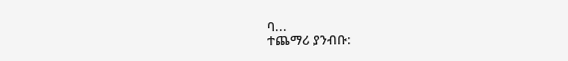ባ...
ተጨማሪ ያንብቡ: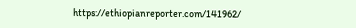https://ethiopianreporter.com/141962/